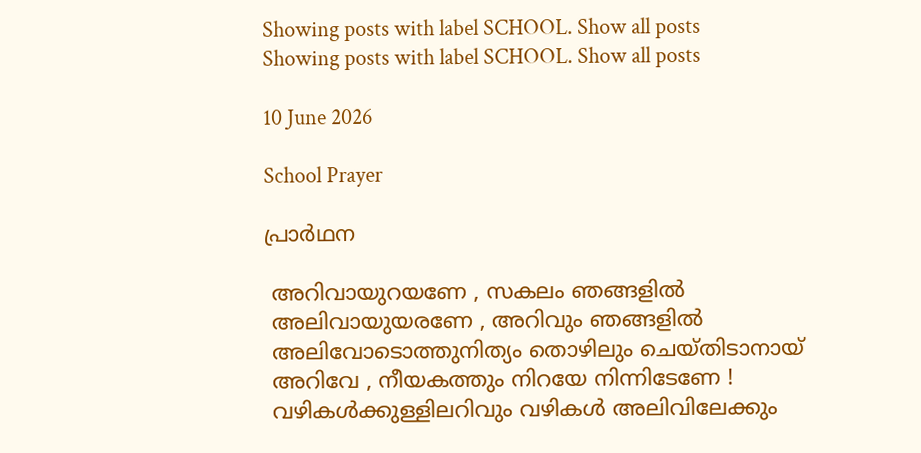Showing posts with label SCHOOL. Show all posts
Showing posts with label SCHOOL. Show all posts

10 June 2026

School Prayer

പ്രാർഥന

 അറിവായുറയണേ , സകലം ഞങ്ങളിൽ
 അലിവായുയരണേ , അറിവും ഞങ്ങളിൽ
 അലിവോടൊത്തുനിത്യം തൊഴിലും ചെയ്തിടാനായ്
 അറിവേ , നീയകത്തും നിറയേ നിന്നിടേണേ !
 വഴികൾക്കുള്ളിലറിവും വഴികൾ അലിവിലേക്കും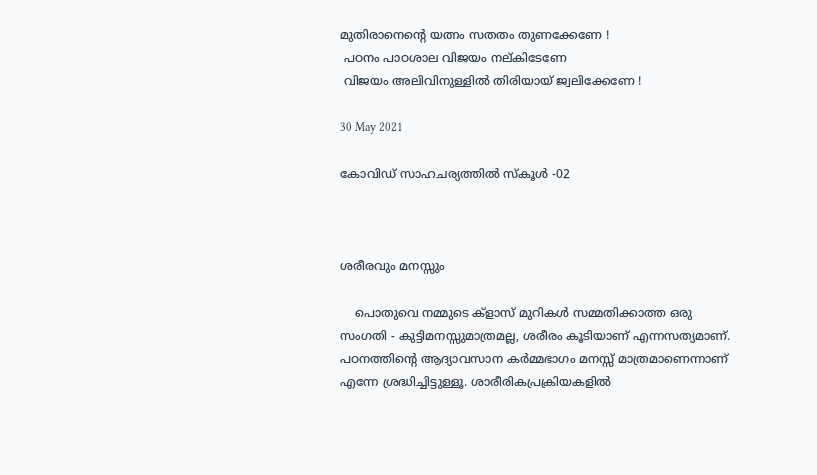മുതിരാനെന്റെ യത്നം സതതം തുണക്കേണേ !
 പഠനം പാഠശാല വിജയം നല്കിടേണേ
 വിജയം അലിവിനുള്ളിൽ തിരിയായ് ജ്വലിക്കേണേ !

30 May 2021

കോവിഡ് സാഹചര്യത്തിൽ സ്കൂൾ -02



ശരീരവും മനസ്സും

    പൊതുവെ നമ്മുടെ ക്ളാസ് മുറികൾ സമ്മതിക്കാത്ത ഒരു സംഗതി - കുട്ടിമനസ്സുമാത്രമല്ല, ശരീരം കൂടിയാണ് എന്നസത്യമാണ്. പഠനത്തിന്റെ ആദ്യാവസാന കർമ്മഭാഗം മനസ്സ് മാത്രമാണെന്നാണ് എന്നേ ശ്രദ്ധിച്ചിട്ടുള്ളൂ. ശാരീരികപ്രക്രിയകളിൽ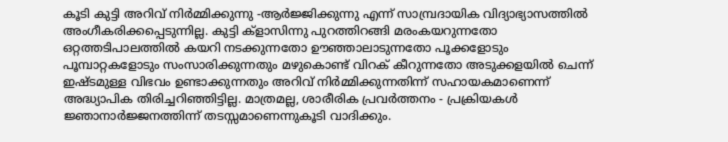കൂടി കുട്ടി അറിവ് നിർമ്മിക്കുന്നു -ആർജ്ജിക്കുന്നു എന്ന് സാമ്പ്രദായിക വിദ്യാഭ്യാസത്തിൽ അംഗീകരിക്കപ്പെടുന്നില്ല. കുട്ടി ക്ളാസിന്നു പുറത്തിറങ്ങി മരംകയറുന്നതോ ഒറ്റത്തടിപാലത്തിൽ കയറി നടക്കുന്നതോ ഊഞ്ഞാലാടുന്നതോ പൂക്കളോടും പൂമ്പാറ്റകളോടും സംസാരിക്കുന്നതും മഴുകൊണ്ട് വിറക് കീറുന്നതോ അടുക്കളയിൽ ചെന്ന് ഇഷ്ടമുള്ള വിഭവം ഉണ്ടാക്കുന്നതും അറിവ് നിർമ്മിക്കുന്നതിന്ന് സഹായകമാണെന്ന് അദ്ധ്യാപിക തിരിച്ചറിഞ്ഞിട്ടില്ല. മാത്രമല്ല, ശാരീരിക പ്രവർത്തനം - പ്രക്രിയകൾ ജ്ഞാനാർജ്ജനത്തിന്ന് തടസ്സമാണെന്നുകൂടി വാദിക്കും.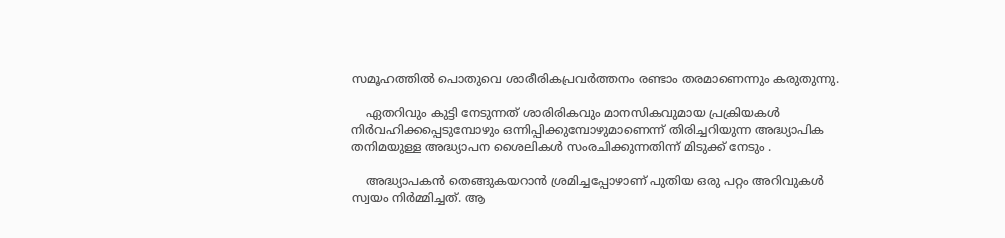സമൂഹത്തിൽ പൊതുവെ ശാരീരികപ്രവർത്തനം രണ്ടാം തരമാണെന്നും കരുതുന്നു.

    ഏതറിവും കുട്ടി നേടുന്നത് ശാരിരികവും മാനസികവുമായ പ്രക്രിയകൾ നിർവഹിക്കപ്പെടുമ്പോഴും ഒന്നിപ്പിക്കുമ്പോഴുമാണെന്ന് തിരിച്ചറിയുന്ന അദ്ധ്യാപിക തനിമയുള്ള അദ്ധ്യാപന ശൈലികൾ സംരചിക്കുന്നതിന്ന് മിടുക്ക് നേടും .

    അദ്ധ്യാപകൻ തെങ്ങുകയറാൻ ശ്രമിച്ചപ്പോഴാണ് പുതിയ ഒരു പറ്റം അറിവുകൾ സ്വയം നിർമ്മിച്ചത്. ആ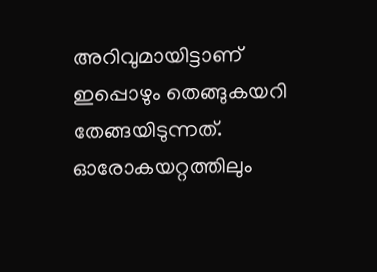അറിവുമായിട്ടാണ് ഇപ്പൊഴും തെങ്ങുകയറി തേങ്ങയിടുന്നത്. ഓരോകയറ്റത്തിലും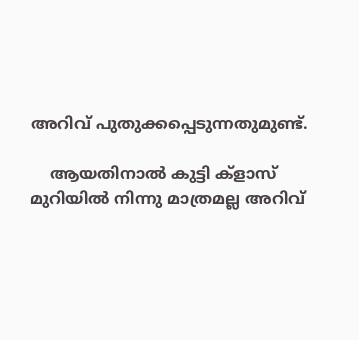അറിവ് പുതുക്കപ്പെടുന്നതുമുണ്ട്.

    ആയതിനാൽ കുട്ടി ക്ളാസ് മുറിയിൽ നിന്നു മാത്രമല്ല അറിവ്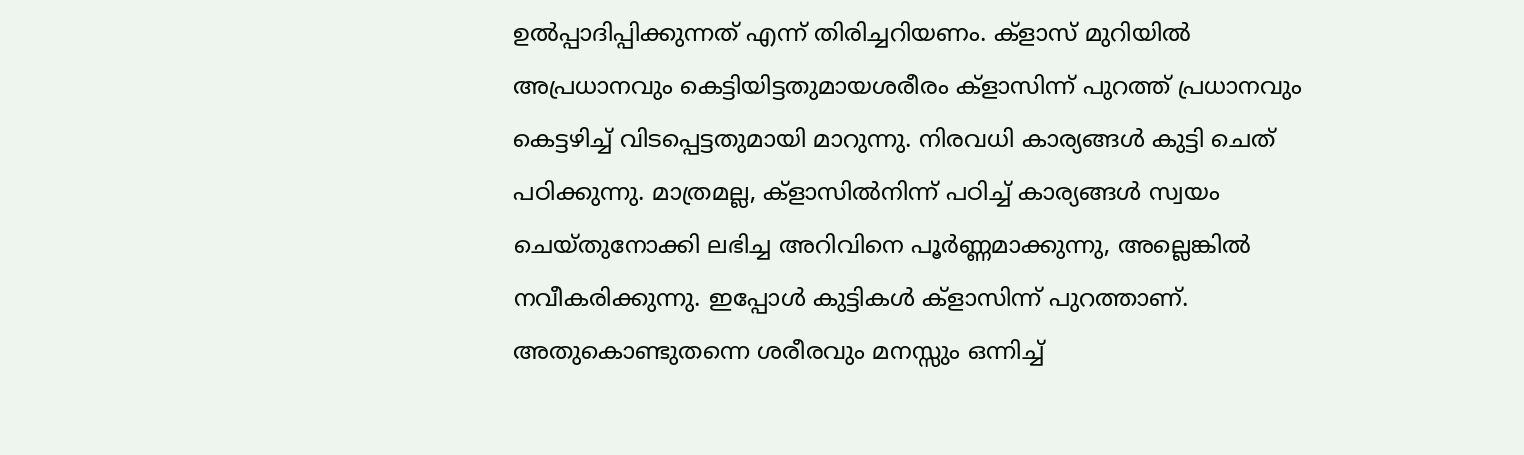ഉൽപ്പാദിപ്പിക്കുന്നത് എന്ന് തിരിച്ചറിയണം. ക്ളാസ് മുറിയിൽ അപ്രധാനവും കെട്ടിയിട്ടതുമായശരീരം ക്ളാസിന്ന് പുറത്ത് പ്രധാനവും കെട്ടഴിച്ച് വിടപ്പെട്ടതുമായി മാറുന്നു. നിരവധി കാര്യങ്ങൾ കുട്ടി ചെത് പഠിക്കുന്നു. മാത്രമല്ല, ക്ളാസിൽനിന്ന് പഠിച്ച് കാര്യങ്ങൾ സ്വയം ചെയ്തുനോക്കി ലഭിച്ച അറിവിനെ പൂർണ്ണമാക്കുന്നു, അല്ലെങ്കിൽ നവീകരിക്കുന്നു. ഇപ്പോൾ കുട്ടികൾ ക്ളാസിന്ന് പുറത്താണ്. അതുകൊണ്ടുതന്നെ ശരീരവും മനസ്സും ഒന്നിച്ച്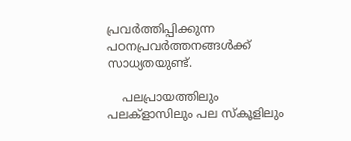പ്രവർത്തിപ്പിക്കുന്ന പഠനപ്രവർത്തനങ്ങൾക്ക് സാധ്യതയുണ്ട്.

    പലപ്രായത്തിലും പലക്ളാസിലും പല സ്കൂളിലും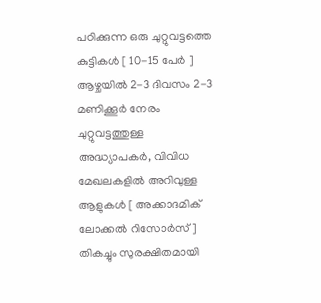പഠിക്കുന്ന ഒരു ചുറ്റുവട്ടത്തെ കുട്ടികൾ [ 10-15 പേർ ] ആഴ്ചയിൽ 2-3 ദിവസം 2-3 മണിക്കൂർ നേരം ചുറ്റുവട്ടത്തുള്ള അദ്ധ്യാപകർ, വിവിധ മേഖലകളിൽ അറിവുള്ള ആളുകൾ [ അക്കാദമിക് ലോക്കൽ റിസോർസ് ] തികച്ചും സുരക്ഷിതമായി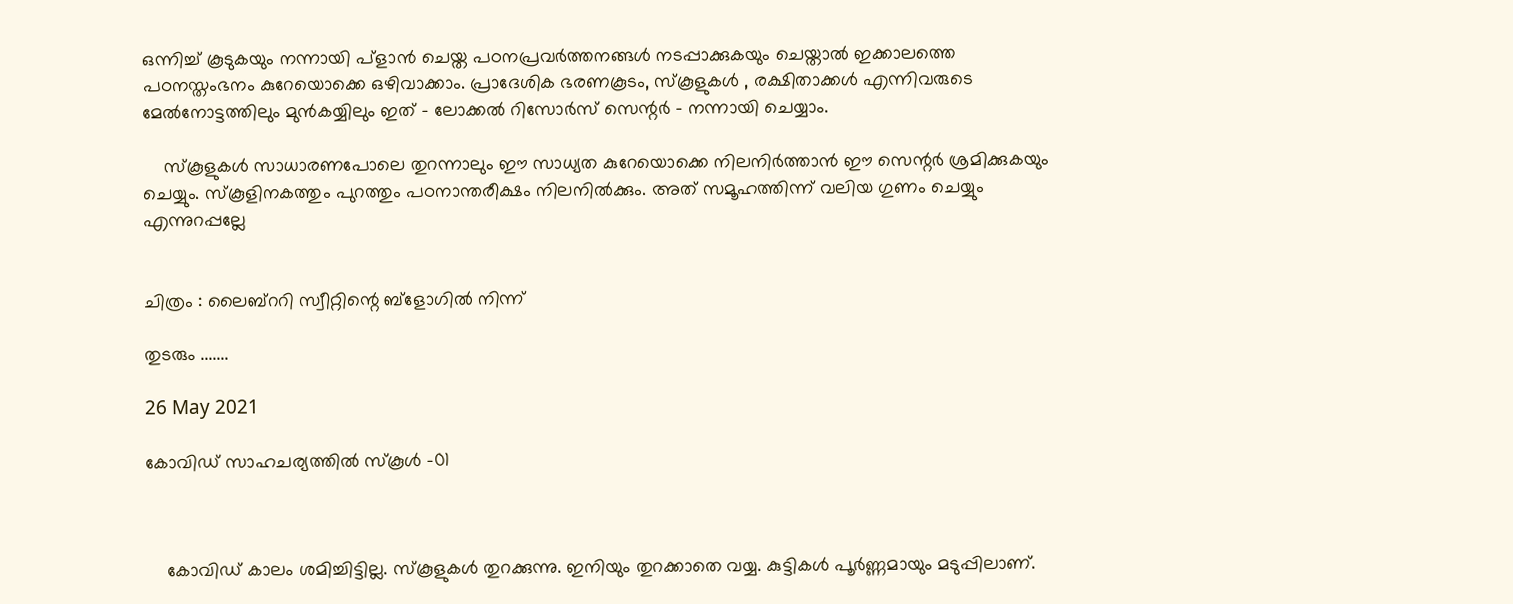ഒന്നിച്ച് കൂടുകയും നന്നായി പ്ളാൻ ചെയ്ത പഠനപ്രവർത്തനങ്ങൾ നടപ്പാക്കുകയും ചെയ്താൽ ഇക്കാലത്തെ പഠനസ്തംഭനം കുറേയൊക്കെ ഒഴിവാക്കാം. പ്രാദേശിക ഭരണകൂടം, സ്കൂളുകൾ , രക്ഷിതാക്കൾ എന്നിവരുടെ മേൽനോട്ടത്തിലും മുൻകയ്യിലും ഇത് - ലോക്കൽ റിസോർസ് സെന്റർ - നന്നായി ചെയ്യാം.

    സ്കൂളുകൾ സാധാരണപോലെ തുറന്നാലും ഈ സാധ്യത കുറേയൊക്കെ നിലനിർത്താൻ ഈ സെന്റർ ശ്രമിക്കുകയും ചെയ്യും. സ്കൂളിനകത്തും പുറത്തും പഠനാന്തരീക്ഷം നിലനിൽക്കും. അത് സമൂഹത്തിന്ന് വലിയ ഗുണം ചെയ്യും എന്നുറപ്പല്ലേ


ചിത്രം : ലൈബ്ററി സ്വീറ്റിന്റെ ബ്ളോഗിൽ നിന്ന്

തുടരും .......

26 May 2021

കോവിഡ് സാഹചര്യത്തിൽ സ്കൂൾ -01



    കോവിഡ് കാലം ശമിച്ചിട്ടില്ല. സ്കൂളുകൾ തുറക്കുന്നു. ഇനിയും തുറക്കാതെ വയ്യ. കുട്ടികൾ പൂർണ്ണമായും മടുപ്പിലാണ്.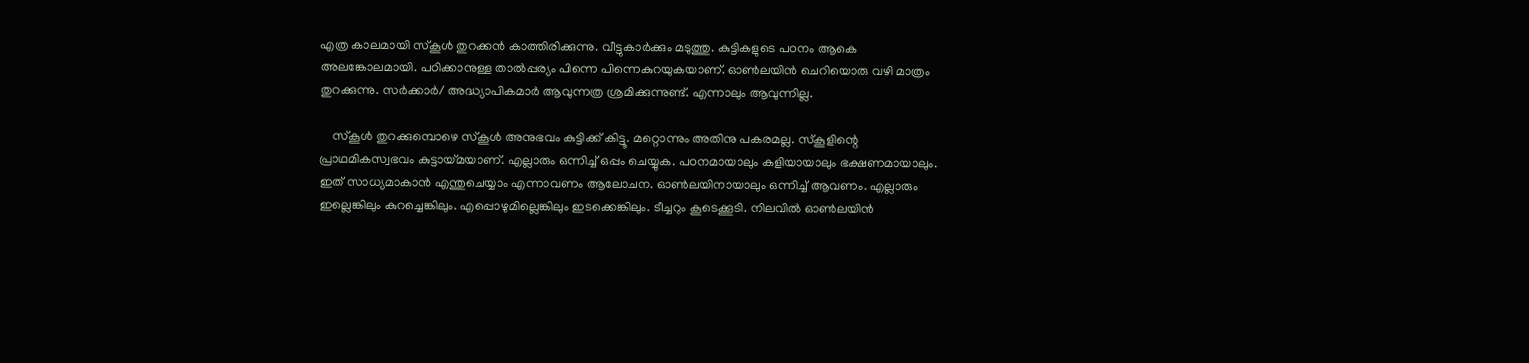എത്ര കാലമായി സ്കൂൾ തുറക്കൻ കാത്തിരിക്കുന്നു. വീട്ടുകാർക്കും മടുത്തു. കുട്ടികളുടെ പഠനം ആകെ അലങ്കോലമായി. പഠിക്കാനുള്ള താൽപ്പര്യം പിന്നെ പിന്നെകുറയുകയാണ്. ഓൺലയിൻ ചെറിയൊരു വഴി മാത്രം തുറക്കുന്നു. സർക്കാർ/ അദ്ധ്യാപികമാർ ആവുന്നത്ര ശ്രമിക്കുന്നുണ്ട്. എന്നാലും ആവുന്നില്ല.

    സ്കൂൾ തുറക്കുമ്പൊഴെ സ്കൂൾ അനുഭവം കുട്ടിക്ക് കിട്ടൂ. മറ്റൊന്നും അതിനു പകരമല്ല. സ്കൂളിന്റെ പ്രാഥമികസ്വഭവം കുട്ടായ്മയാണ്. എല്ലാരും ഒന്നിച്ച് ഒപ്പം ചെയ്യുക. പഠനമായാലും കളിയായാലും ഭക്ഷണമായാലും. ഇത് സാധ്യമാകാൻ എന്തുചെയ്യാം എന്നാവണം ആലോചന. ഓൺലയിനായാലും ഒന്നിച്ച് ആവണം. എല്ലാരും ഇല്ലെങ്കിലും കുറച്ചെങ്കിലും. എപ്പൊഴുമില്ലെങ്കിലും ഇടക്കെങ്കിലും. ടീച്ചറും കൂടെക്കൂടി. നിലവിൽ ഓൺലയിൻ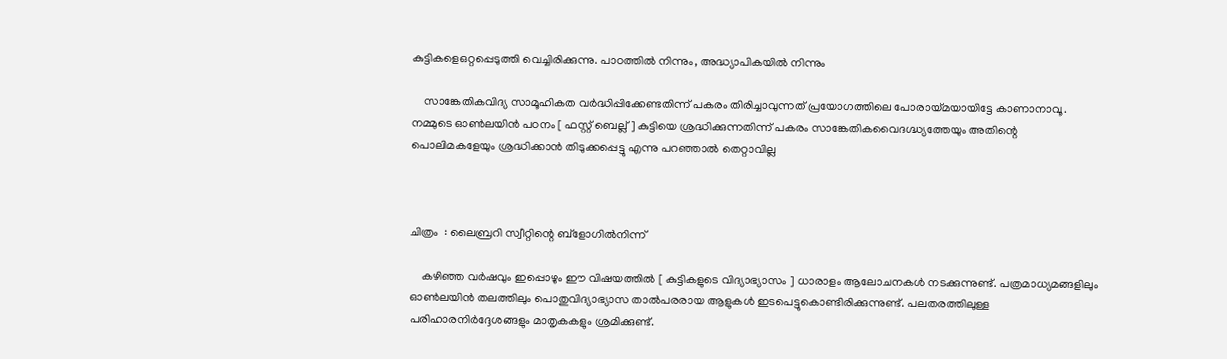കുട്ടികളെഒറ്റപ്പെടുത്തി വെച്ചിരിക്കുന്നു. പാഠത്തിൽ നിന്നും, അദ്ധ്യാപികയിൽ നിന്നും

    സാങ്കേതികവിദ്യ സാമൂഹികത വർദ്ധിപ്പിക്കേണ്ടതിന്ന് പകരം തിരിച്ചാവുന്നത് പ്രയോഗത്തിലെ പോരായ്മയായിട്ടേ കാണാനാവൂ. നമ്മുടെ ഓൺലയിൻ പഠനം [ ഫസ്റ്റ് ബെല്ല് ] കുട്ടിയെ ശ്രദ്ധിക്കുന്നതിന്ന് പകരം സാങ്കേതികവൈദഗ്ദ്ധ്യത്തേയും അതിന്റെ പൊലിമകളേയും ശ്രദ്ധിക്കാൻ തിടുക്കപ്പെട്ടു എന്നു പറഞ്ഞാൽ തെറ്റാവില്ല



ചിത്രം  : ലൈബ്രറി സ്വീറ്റിന്റെ ബ്ളോഗിൽനിന്ന്

    കഴിഞ്ഞ വർഷവും ഇപ്പൊഴും ഈ വിഷയത്തിൽ [ കുട്ടികളുടെ വിദ്യാഭ്യാസം ] ധാരാളം ആലോചനകൾ നടക്കുന്നുണ്ട്. പത്രമാധ്യമങ്ങളിലും ഓൺലയിൻ തലത്തിലും പൊതുവിദ്യാഭ്യാസ താൽപരരായ ആളുകൾ ഇടപെട്ടുകൊണ്ടിരിക്കുന്നുണ്ട്. പലതരത്തിലുള്ള പരിഹാരനിർദ്ദേശങ്ങളും മാതൃകകളും ശ്രമിക്കുണ്ട്.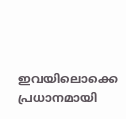ഇവയിലൊക്കെ പ്രധാനമായി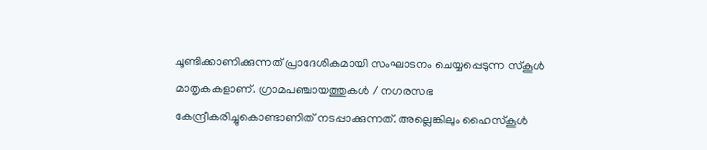ചൂണ്ടിക്കാണിക്കുന്നത് പ്രാദേശികമായി സംഘാടനം ചെയ്യപ്പെടുന്ന സ്കൂൾ മാതൃകകളാണ്. ഗ്രാമപഞ്ചായത്തുകൾ / നഗരസഭ കേന്ദ്രീകരിച്ചുകൊണ്ടാണിത് നടപ്പാക്കുന്നത്. അല്ലെങ്കിലും ഹൈസ്കൂൾ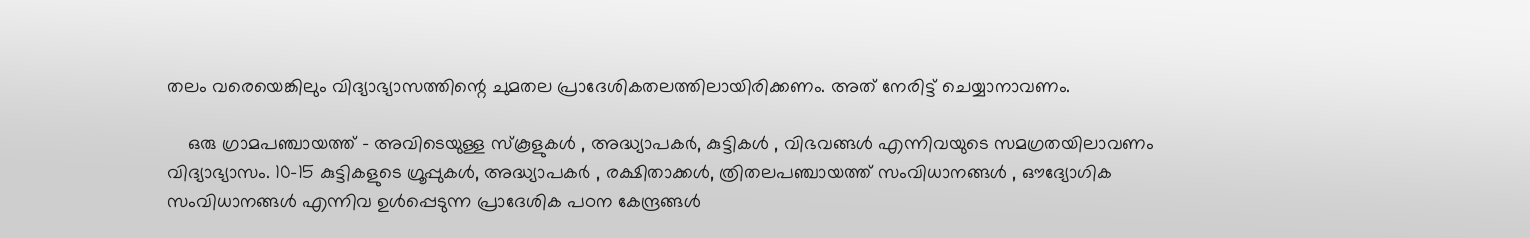തലം വരെയെങ്കിലും വിദ്യാഭ്യാസത്തിന്റെ ചുമതല പ്രാദേശികതലത്തിലായിരിക്കണം. അത് നേരിട്ട് ചെയ്യാനാവണം.

    ഒരു ഗ്രാമപഞ്ചായത്ത് - അവിടെയുള്ള സ്കൂളുകൾ , അദ്ധ്യാപകർ, കുട്ടികൾ , വിഭവങ്ങൾ എന്നിവയുടെ സമഗ്രതയിലാവണം വിദ്യാഭ്യാസം. 10-15 കുട്ടികളുടെ ഗ്രൂപ്പുകൾ, അദ്ധ്യാപകർ , രക്ഷിതാക്കൾ, ത്രിതലപഞ്ചായത്ത് സംവിധാനങ്ങൾ , ഔദ്യോഗിക സംവിധാനങ്ങൾ എന്നിവ ഉൾപ്പെടുന്ന പ്രാദേശിക പഠന കേന്ദ്രങ്ങൾ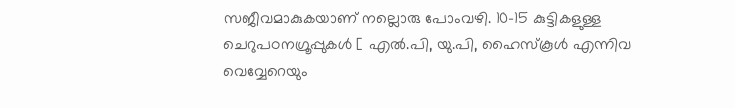സജീവമാകുകയാണ് നല്ലൊരു പോംവഴി. 10-15 കുട്ടികളുള്ള ചെറുപഠനഗ്രൂപ്പുകൾ [ എൽ.പി, യു.പി, ഹൈസ്കൂൾ എന്നിവ വെവ്വേറെയും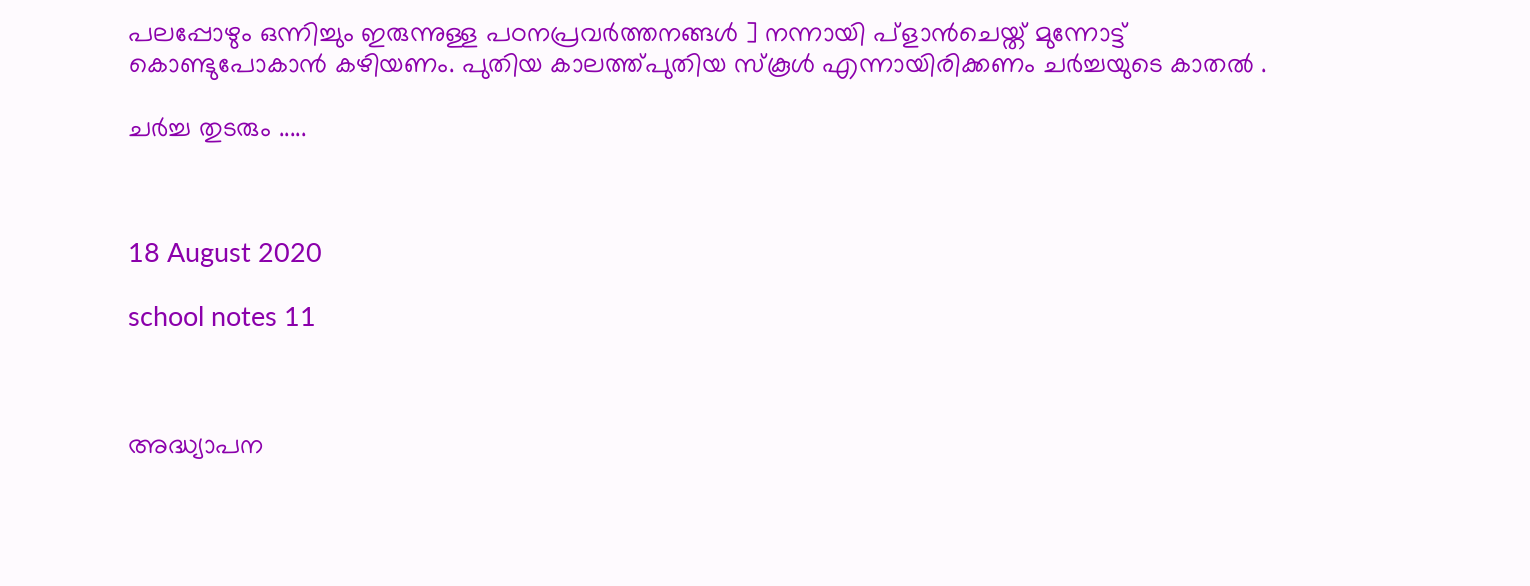പലപ്പോഴും ഒന്നിച്ചും ഇരുന്നുള്ള പഠനപ്രവർത്തനങ്ങൾ ] നന്നായി പ്ളാൻചെയ്ത് മുന്നോട്ട് കൊണ്ടുപോകാൻ കഴിയണം. പുതിയ കാലത്ത്പുതിയ സ്കൂൾ എന്നായിരിക്കണം ചർച്ചയുടെ കാതൽ .

ചർച്ച തുടരും .....



18 August 2020

school notes 11



അദ്ധ്യാപന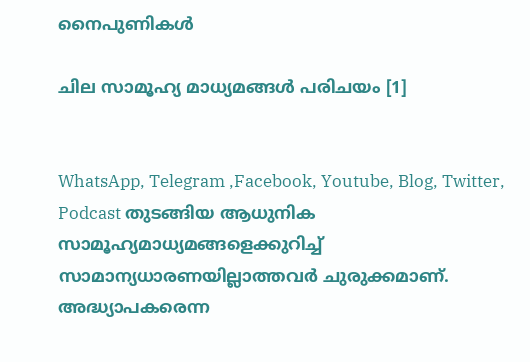നൈപുണികൾ

ചില സാമൂഹ്യ മാധ്യമങ്ങൾ പരിചയം [1]


WhatsApp, Telegram ,Facebook, Youtube, Blog, Twitter, Podcast തുടങ്ങിയ ആധുനിക സാമൂഹ്യമാധ്യമങ്ങളെക്കുറിച്ച് സാമാന്യധാരണയില്ലാത്തവർ ചുരുക്കമാണ്. അദ്ധ്യാപകരെന്ന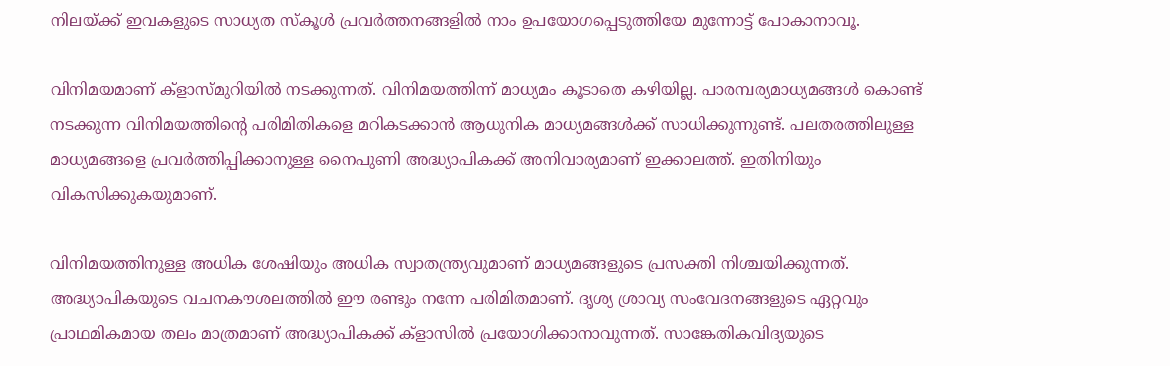നിലയ്ക്ക് ഇവകളുടെ സാധ്യത സ്കൂൾ പ്രവർത്തനങ്ങളിൽ നാം ഉപയോഗപ്പെടുത്തിയേ മുന്നോട്ട് പോകാനാവൂ.

വിനിമയമാണ് ക്ളാസ്‌‌മുറിയിൽ നടക്കുന്നത്. വിനിമയത്തിന്ന് മാധ്യമം കൂടാതെ കഴിയില്ല. പാരമ്പര്യമാധ്യമങ്ങൾ കൊണ്ട് നടക്കുന്ന വിനിമയത്തിന്റെ പരിമിതികളെ മറികടക്കാൻ ആധുനിക മാധ്യമങ്ങൾക്ക് സാധിക്കുന്നുണ്ട്. പലതരത്തിലുള്ള മാധ്യമങ്ങളെ പ്രവർത്തിപ്പിക്കാനുള്ള നൈപുണി അദ്ധ്യാപികക്ക് അനിവാര്യമാണ് ഇക്കാലത്ത്. ഇതിനിയും വികസിക്കുകയുമാണ്.

വിനിമയത്തിനുള്ള അധിക ശേഷിയും അധിക സ്വാതന്ത്ര്യവുമാണ് മാധ്യമങ്ങളുടെ പ്രസക്തി നിശ്ചയിക്കുന്നത്. അദ്ധ്യാപികയുടെ വചനകൗശലത്തിൽ ഈ രണ്ടും നന്നേ പരിമിതമാണ്. ദൃശ്യ ശ്രാവ്യ സംവേദനങ്ങളുടെ ഏറ്റവും പ്രാഥമികമായ തലം മാത്രമാണ് അദ്ധ്യാപികക്ക് ക്ളാസിൽ പ്രയോഗിക്കാനാവുന്നത്. സാങ്കേതികവിദ്യയുടെ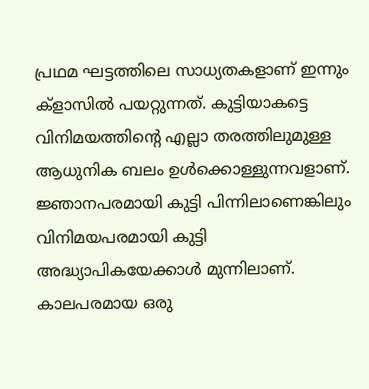പ്രഥമ ഘട്ടത്തിലെ സാധ്യതകളാണ് ഇന്നും ക്ളാസിൽ പയറ്റുന്നത്. കുട്ടിയാകട്ടെ വിനിമയത്തിന്റെ എല്ലാ തരത്തിലുമുള്ള ആധുനിക ബലം ഉൾക്കൊള്ളുന്നവളാണ്. ജ്ഞാനപരമായി കുട്ടി പിന്നിലാണെങ്കിലും വിനിമയപരമായി കുട്ടി അദ്ധ്യാപികയേക്കാൾ മുന്നിലാണ്. കാലപരമായ ഒരു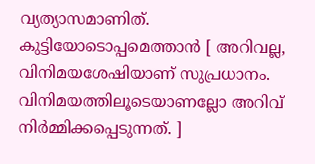വ്യത്യാസമാണിത്. കുട്ടിയോടൊപ്പമെത്താൻ [ അറിവല്ല, വിനിമയശേഷിയാണ് സുപ്രധാനം. വിനിമയത്തിലൂടെയാണല്ലോ അറിവ് നിർമ്മിക്കപ്പെടുന്നത്. ]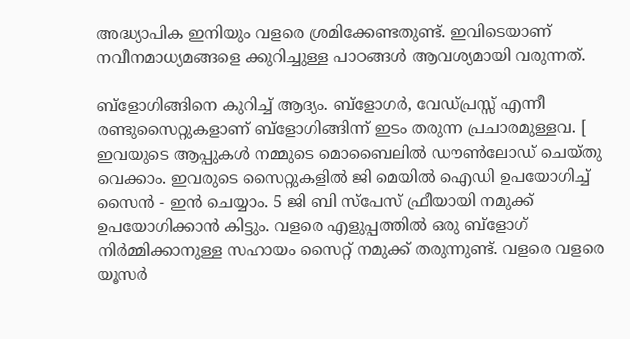അദ്ധ്യാപിക ഇനിയും വളരെ ശ്രമിക്കേണ്ടതുണ്ട്. ഇവിടെയാണ് നവീനമാധ്യമങ്ങളെ ക്കുറിച്ചുള്ള പാഠങ്ങൾ ആവശ്യമായി വരുന്നത്.

ബ്ളോഗിങ്ങിനെ കുറിച്ച് ആദ്യം. ബ്ളോഗർ, വേഡ്പ്രസ്സ് എന്നീ രണ്ടുസൈറ്റുകളാണ് ബ്ളോഗിങ്ങിന്ന് ഇടം തരുന്ന പ്രചാരമുള്ളവ. [ ഇവയുടെ ആപ്പുകൾ നമ്മുടെ മൊബൈലിൽ ഡൗൺലോഡ് ചെയ്തു വെക്കാം. ഇവരുടെ സൈറ്റുകളിൽ ജി മെയിൽ ഐഡി ഉപയോഗിച്ച് സൈൻ - ഇൻ ചെയ്യാം. 5 ജി ബി സ്പേസ് ഫ്രീയായി നമുക്ക് ഉപയോഗിക്കാൻ കിട്ടും. വളരെ എളുപ്പത്തിൽ ഒരു ബ്ളോഗ് നിർമ്മിക്കാനുള്ള സഹായം സൈറ്റ് നമുക്ക് തരുന്നുണ്ട്. വളരെ വളരെ യൂസർ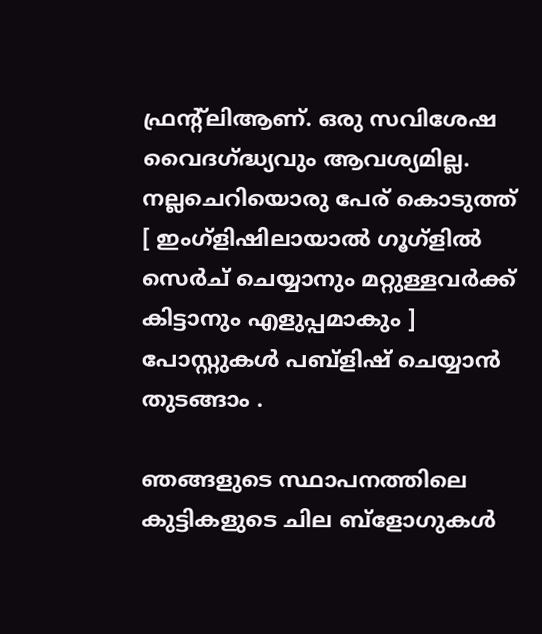ഫ്രന്റ്‌‌ലിആണ്. ഒരു സവിശേഷ വൈദഗ്ദ്ധ്യവും ആവശ്യമില്ല. നല്ലചെറിയൊരു പേര് കൊടുത്ത് [ ഇംഗ്ളിഷിലായാൽ ഗൂഗ്ളിൽ സെർച് ചെയ്യാനും മറ്റുള്ളവർക്ക് കിട്ടാനും എളുപ്പമാകും ] പോസ്റ്റുകൾ പബ്ളിഷ് ചെയ്യാൻ തുടങ്ങാം .

ഞങ്ങളുടെ സ്ഥാപനത്തിലെ കുട്ടികളുടെ ചില ബ്ളോഗുകൾ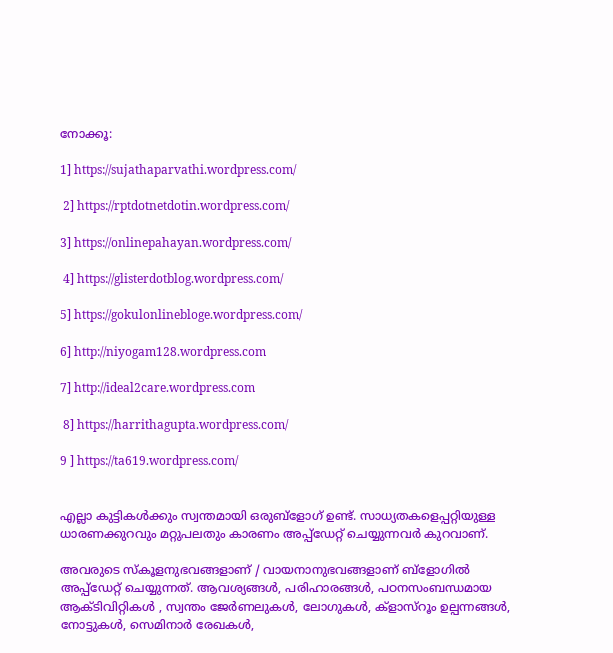നോക്കൂ:

1] https://sujathaparvathi.wordpress.com/

 2] https://rptdotnetdotin.wordpress.com/

3] https://onlinepahayan.wordpress.com/

 4] https://glisterdotblog.wordpress.com/

5] https://gokulonlinebloge.wordpress.com/

6] http://niyogam128.wordpress.com

7] http://ideal2care.wordpress.com

 8] https://harrithagupta.wordpress.com/

9 ] https://ta619.wordpress.com/


എല്ലാ കുട്ടികൾക്കും സ്വന്തമായി ഒരുബ്ളോഗ് ഉണ്ട്. സാധ്യതകളെപ്പറ്റിയുള്ള ധാരണക്കുറവും മറ്റുപലതും കാരണം അപ്പ്ഡേറ്റ് ചെയ്യുന്നവർ കുറവാണ്.

അവരുടെ സ്കൂളനുഭവങ്ങളാണ് / വായനാനുഭവങ്ങളാണ് ബ്ളോഗിൽ അപ്പ്ഡേറ്റ് ചെയ്യുന്നത്. ആവശ്യങ്ങൾ, പരിഹാരങ്ങൾ, പഠനസംബന്ധമായ ആക്ടിവിറ്റികൾ , സ്വന്തം ജേർണലുകൾ, ലോഗുകൾ, ക്ളാസ്‌‌റൂം ഉല്പന്നങ്ങൾ, നോട്ടുകൾ, സെമിനാർ രേഖകൾ,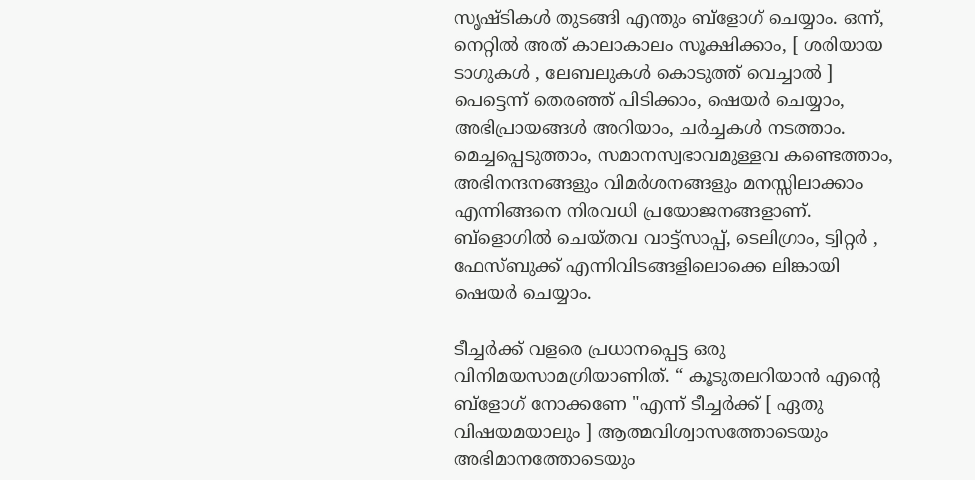സൃഷ്ടികൾ തുടങ്ങി എന്തും ബ്ളോഗ് ചെയ്യാം. ഒന്ന്, നെറ്റിൽ അത് കാലാകാലം സൂക്ഷിക്കാം, [ ശരിയായ ടാഗുകൾ , ലേബലുകൾ കൊടുത്ത് വെച്ചാൽ ] പെട്ടെന്ന് തെരഞ്ഞ് പിടിക്കാം, ഷെയർ ചെയ്യാം, അഭിപ്രായങ്ങൾ അറിയാം, ചർച്ചകൾ നടത്താം. മെച്ചപ്പെടുത്താം, സമാനസ്വഭാവമുള്ളവ കണ്ടെത്താം, അഭിനന്ദനങ്ങളും വിമർശനങ്ങളും മനസ്സിലാക്കാം എന്നിങ്ങനെ നിരവധി പ്രയോജനങ്ങളാണ്. ബ്ളൊഗിൽ ചെയ്തവ വാട്ട്സാപ്പ്, ടെലിഗ്രാം, ട്വിറ്റർ , ഫേസ്ബുക്ക് എന്നിവിടങ്ങളിലൊക്കെ ലിങ്കായി ഷെയർ ചെയ്യാം.

ടീച്ചർക്ക് വളരെ പ്രധാനപ്പെട്ട ഒരു വിനിമയസാമഗ്രിയാണിത്. “ കൂടുതലറിയാൻ എന്റെ ബ്ളോഗ് നോക്കണേ "എന്ന് ടീച്ചർക്ക് [ ഏതു വിഷയമയാലും ] ആത്മവിശ്വാസത്തോടെയും അഭിമാനത്തോടെയും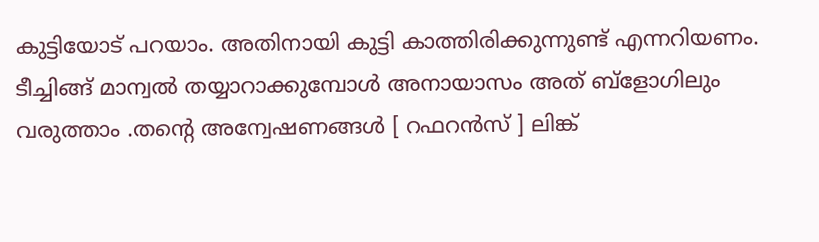കുട്ടിയോട് പറയാം. അതിനായി കുട്ടി കാത്തിരിക്കുന്നുണ്ട് എന്നറിയണം. ടീച്ചിങ്ങ് മാന്വൽ തയ്യാറാക്കുമ്പോൾ അനായാസം അത് ബ്ളോഗിലും വരുത്താം .തന്റെ അന്വേഷണങ്ങൾ [ റഫറൻസ് ] ലിങ്ക്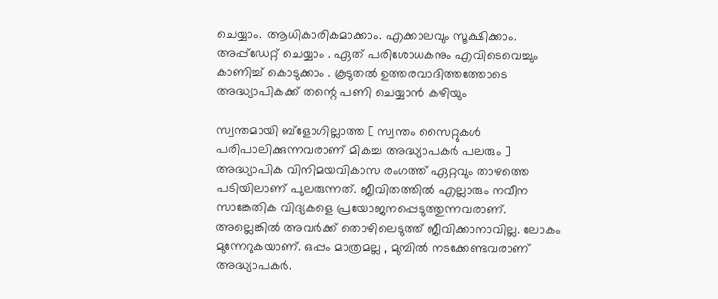ചെയ്യാം. ആധികാരികമാക്കാം. എക്കാലവും സൂക്ഷിക്കാം. അപ്പ്ഡേറ്റ് ചെയ്യാം . ഏത് പരിശോധകനും എവിടെവെച്ചും കാണിച്ച് കൊടുക്കാം . കൂടുതൽ ഉത്തരവാദിത്തത്തോടെ അദ്ധ്യാപികക്ക് തന്റെ പണി ചെയ്യാൻ കഴിയും

സ്വന്തമായി ബ്ളോഗില്ലാത്ത [ സ്വന്തം സൈറ്റുകൾ പരിപാലിക്കുന്നവരാണ് മികച്ച അദ്ധ്യാപകർ പലരും ] അദ്ധ്യാപിക വിനിമയവികാസ രംഗത്ത് ഏറ്റവും താഴത്തെ പടിയിലാണ് പുലരുന്നത്. ജീവിതത്തിൽ എല്ലാരും നവീന സാങ്കേതിക വിദ്യകളെ പ്രയോജനപ്പെടുത്തുന്നവരാണ്. അല്ലെങ്കിൽ അവർക്ക് തൊഴിലെടുത്ത് ജീവിക്കാനാവില്ല. ലോകം മുന്നേറുകയാണ്. ഒപ്പം മാത്രമല്ല , മുമ്പിൽ നടക്കേണ്ടവരാണ് അദ്ധ്യാപകർ.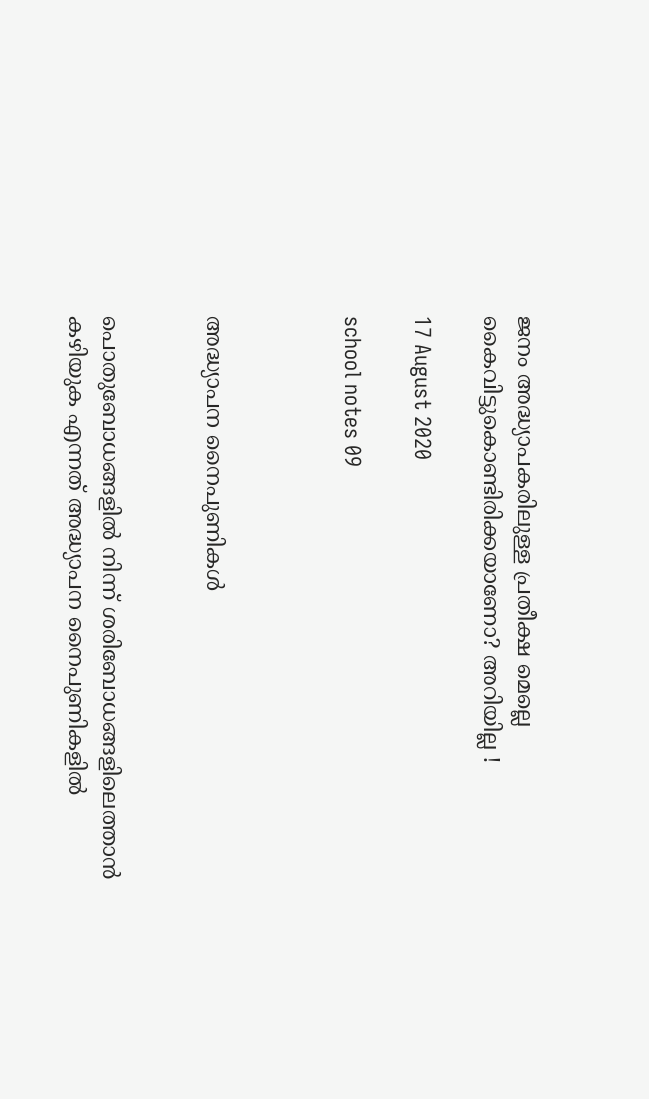ജനം അദ്ധ്യാപകരിലുള്ള പ്രതീക്ഷ മെല്ലെ കൈവിട്ടുകൊണ്ടിരിക്കയാണോ? അറിയില്ല !

17 August 2020

school notes 09



അദ്ധ്യാപന നൈപുണികൾ


പൊതുബോധങ്ങളിൽ നിന്ന് ശരിബോധങ്ങളിലെത്താൻ കഴിയുക എന്നത് അദ്ധ്യാപന നൈപുണികളിൽ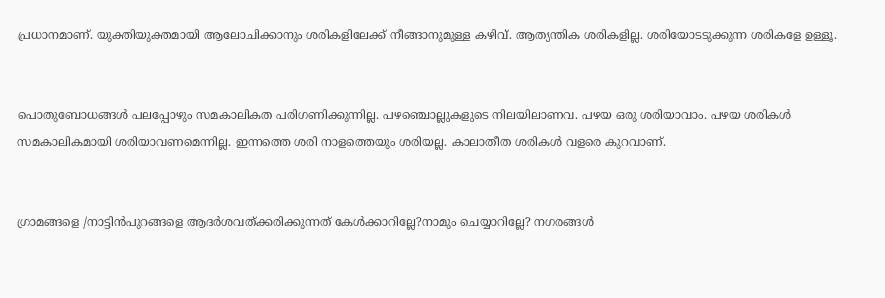പ്രധാനമാണ്. യുക്തിയുക്തമായി ആലോചിക്കാനും ശരികളിലേക്ക് നീങ്ങാനുമുള്ള കഴിവ്. ആത്യന്തിക ശരികളില്ല. ശരിയോടടുക്കുന്ന ശരികളേ ഉള്ളൂ.


പൊതുബോധങ്ങൾ പലപ്പോഴും സമകാലികത പരിഗണിക്കുന്നില്ല. പഴഞ്ചൊല്ലുകളുടെ നിലയിലാണവ. പഴയ ഒരു ശരിയാവാം. പഴയ ശരികൾ സമകാലികമായി ശരിയാവണമെന്നില്ല. ഇന്നത്തെ ശരി നാളത്തെയും ശരിയല്ല. കാലാതീത ശരികൾ വളരെ കുറവാണ്.


ഗ്രാമങ്ങളെ /നാട്ടിൻപുറങ്ങളെ ആദർശവത്ക്കരിക്കുന്നത് കേൾക്കാറില്ലേ?നാമും ചെയ്യാറില്ലേ? നഗരങ്ങൾ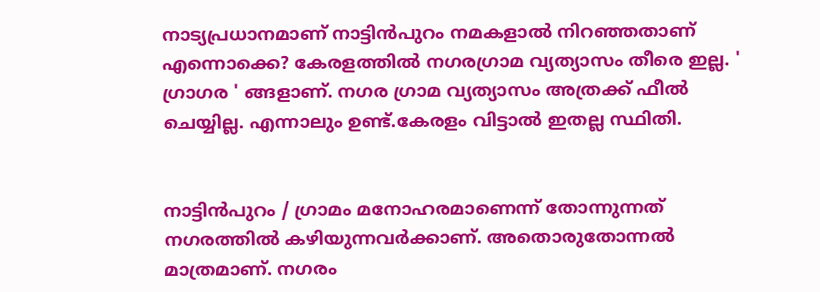നാട്യപ്രധാനമാണ് നാട്ടിൻപുറം നമകളാൽ നിറഞ്ഞതാണ് എന്നൊക്കെ? കേരളത്തിൽ നഗരഗ്രാമ വ്യത്യാസം തീരെ ഇല്ല. ' ഗ്രാഗര ' ങ്ങളാണ്. നഗര ഗ്രാമ വ്യത്യാസം അത്രക്ക് ഫീൽ ചെയ്യില്ല. എന്നാലും ഉണ്ട്.കേരളം വിട്ടാൽ ഇതല്ല സ്ഥിതി.


നാട്ടിൻപുറം / ഗ്രാമം മനോഹരമാണെന്ന് തോന്നുന്നത് നഗരത്തിൽ കഴിയുന്നവർക്കാണ്. അതൊരുതോന്നൽ മാത്രമാണ്. നഗരം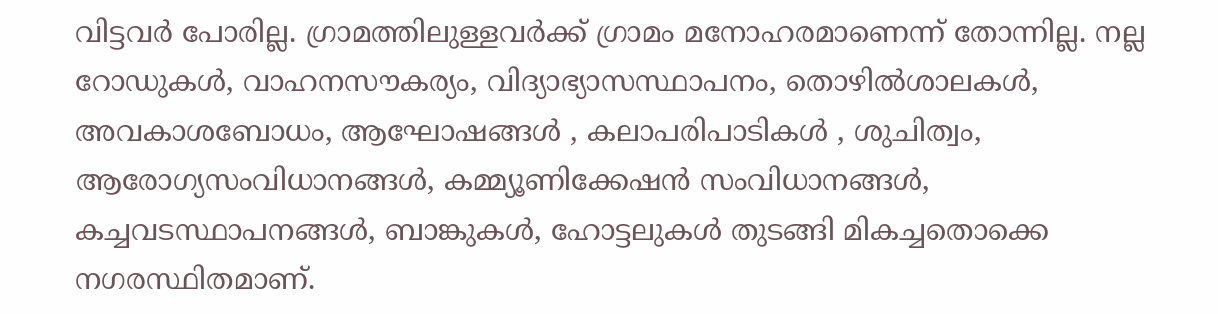വിട്ടവർ പോരില്ല. ഗ്രാമത്തിലുള്ളവർക്ക് ഗ്രാമം മനോഹരമാണെന്ന് തോന്നില്ല. നല്ല റോഡുകൾ, വാഹനസൗകര്യം, വിദ്യാഭ്യാസസ്ഥാപനം, തൊഴിൽശാലകൾ, അവകാശബോധം, ആഘോഷങ്ങൾ , കലാപരിപാടികൾ , ശുചിത്വം, ആരോഗ്യസംവിധാനങ്ങൾ, കമ്മ്യൂണിക്കേഷൻ സംവിധാനങ്ങൾ, കച്ചവടസ്ഥാപനങ്ങൾ, ബാങ്കുകൾ, ഹോട്ടലുകൾ തുടങ്ങി മികച്ചതൊക്കെ നഗരസ്ഥിതമാണ്.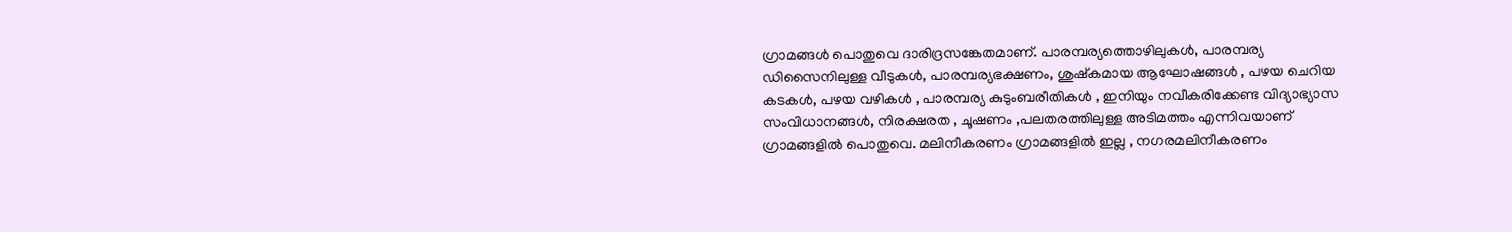ഗ്രാമങ്ങൾ പൊതുവെ ദാരിദ്രസങ്കേതമാണ്. പാരമ്പര്യത്തൊഴിലുകൾ, പാരമ്പര്യ ഡിസൈനിലുള്ള വീടുകൾ, പാരമ്പര്യഭക്ഷണം, ശുഷ്കമായ ആഘോഷങ്ങൾ , പഴയ ചെറിയ കടകൾ, പഴയ വഴികൾ , പാരമ്പര്യ കുടുംബരീതികൾ , ഇനിയും നവീകരിക്കേണ്ട വിദ്യാഭ്യാസ സംവിധാനങ്ങൾ, നിരക്ഷരത , ചൂഷണം ,പലതരത്തിലുള്ള അടിമത്തം എന്നിവയാണ് ഗ്രാമങ്ങളിൽ പൊതുവെ. മലിനീകരണം ഗ്രാമങ്ങളിൽ ഇല്ല , നഗരമലിനീകരണം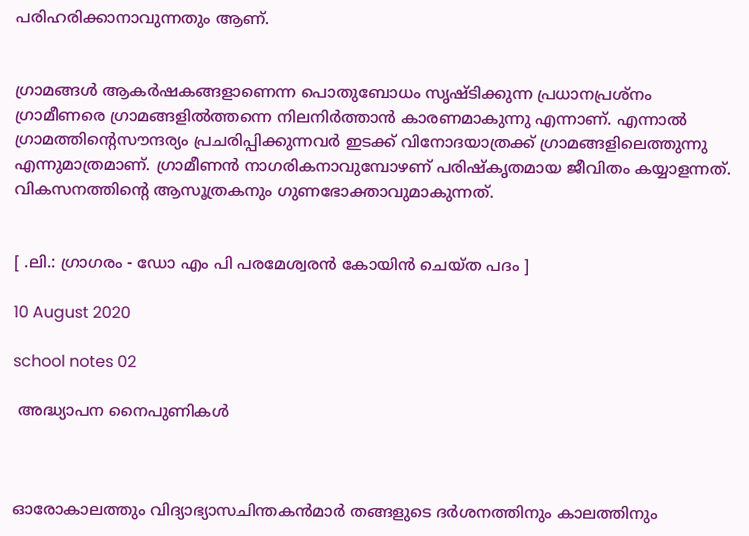പരിഹരിക്കാനാവുന്നതും ആണ്.


ഗ്രാമങ്ങൾ ആകർഷകങ്ങളാണെന്ന പൊതുബോധം സൃഷ്ടിക്കുന്ന പ്രധാനപ്രശ്നം ഗ്രാമീണരെ ഗ്രാമങ്ങളിൽത്തന്നെ നിലനിർത്താൻ കാരണമാകുന്നു എന്നാണ്. എന്നാൽ ഗ്രാമത്തിന്റെസൗന്ദര്യം പ്രചരിപ്പിക്കുന്നവർ ഇടക്ക് വിനോദയാത്രക്ക് ഗ്രാമങ്ങളിലെത്തുന്നു എന്നുമാത്രമാണ്. ഗ്രാമീണൻ നാഗരികനാവുമ്പോഴണ് പരിഷ്കൃതമായ ജീവിതം കയ്യാളന്നത്. വികസനത്തിന്റെ ആസൂത്രകനും ഗുണഭോക്താവുമാകുന്നത്.


[ .ലി.: ഗ്രാഗരം - ഡോ എം പി പരമേശ്വരൻ കോയിൻ ചെയ്ത പദം ]

10 August 2020

school notes 02

 അദ്ധ്യാപന നൈപുണികൾ



ഓരോകാലത്തും വിദ്യാഭ്യാസചിന്തകൻമാർ തങ്ങളുടെ ദർശനത്തിനും കാലത്തിനും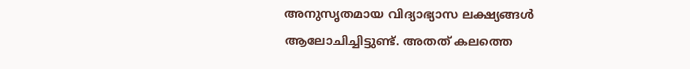അനുസൃതമായ വിദ്യാഭ്യാസ ലക്ഷ്യങ്ങൾ ആലോചിച്ചിട്ടുണ്ട്. അതത് കലത്തെ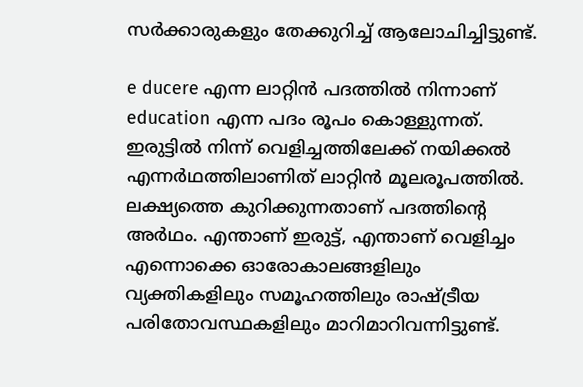സർക്കാരുകളും തേക്കുറിച്ച് ആലോചിച്ചിട്ടുണ്ട്.

e ducere എന്ന ലാറ്റിൻ പദത്തിൽ നിന്നാണ് education എന്ന പദം രൂപം കൊള്ളുന്നത്. ഇരുട്ടിൽ നിന്ന് വെളിച്ചത്തിലേക്ക് നയിക്കൽ എന്നർഥത്തിലാണിത് ലാറ്റിൻ മൂലരൂപത്തിൽ. ലക്ഷ്യത്തെ കുറിക്കുന്നതാണ് പദത്തിന്റെ അർഥം. എന്താണ് ഇരുട്ട്, എന്താണ് വെളിച്ചം എന്നൊക്കെ ഓരോകാലങ്ങളിലും വ്യക്തികളിലും സമൂഹത്തിലും രാഷ്ട്രീയ പരിതോവസ്ഥകളിലും മാറിമാറിവന്നിട്ടുണ്ട്.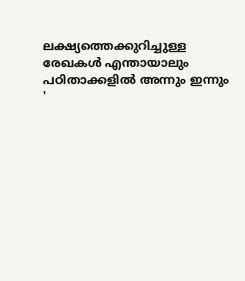ലക്ഷ്യത്തെക്കുറിച്ചുള്ള രേഖകൾ എന്തായാലും പഠിതാക്കളിൽ അന്നും ഇന്നും '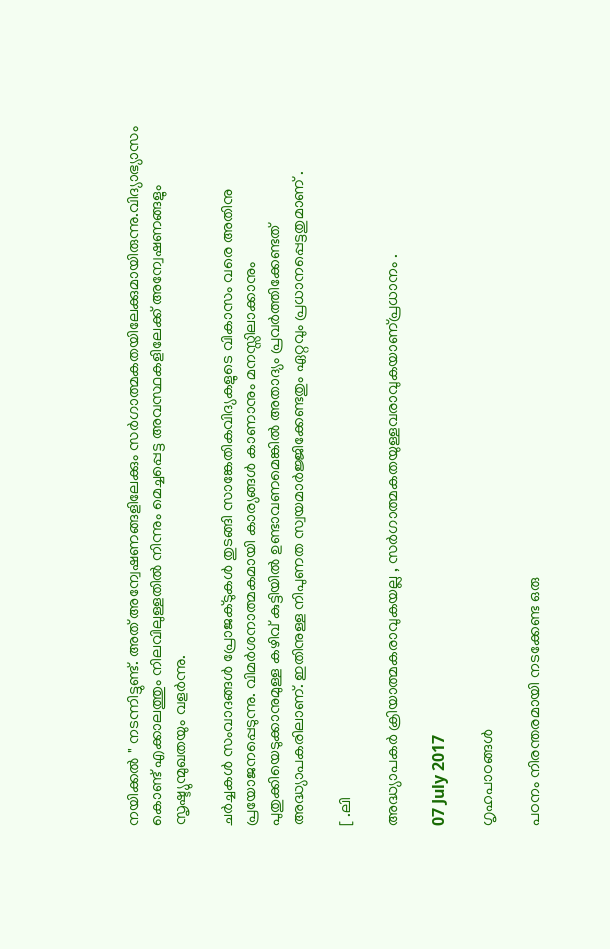നയിക്കൽ " നടന്നിട്ടുണ്ട്. അത് അന്വേഷണങ്ങളിലേക്കും സർഗാത്മകതയിലേക്കുമായിരുന്നു.വിദ്യാഭ്യാസം കൊണ്ട് എക്കാലത്തും നിലവിലുള്ളതിൽ നിന്നും മെച്ചപ്പെട്ട അവസ്ഥകളിലേക്ക് അന്വേഷണങ്ങളും സൃഷ്ട്യുന്മുഖതയും വളർന്നു.

ചർച്ചകൾ സംവാദങ്ങൾ പ്രോജക്ടുകൾ തുടങ്ങി സാങ്കേതികവിദ്യകളുടെ വികാസം വരെ അതിനു പ്രയോജനപ്പെടുന്നു. വിമർശനാത്മകമായി കാര്യങ്ങൾ കാണാനും മനസ്സിലാക്കാനും പുതുക്കിയെടുക്കാനുമുള്ള കഴിവ് കുട്ടിയിൽ ഉണ്ടാവണമെങ്കിൽ അതാദ്യം പ്രവർത്തിക്കേണ്ടത് അദ്ധ്യാപകരിലാണ്. ഇതിനുള്ള നിപുണത സ്വയമാർജ്ജിക്കേണ്ടതും ഏറ്റവും പ്രധാനപ്പെട്ടതുമാണ് .

[ .ലി

അദ്ധ്യാപകർ ക്രിയാത്മകരാവുകയല്ല , സർഗാത്മകതയുള്ളവരാവുകയാണ്പ്രധാനം .

07 July 2017

ഗൃഹപാഠങ്ങൾ

പഠനം നിരന്തരമായി നടക്കേണ്ട ഒരു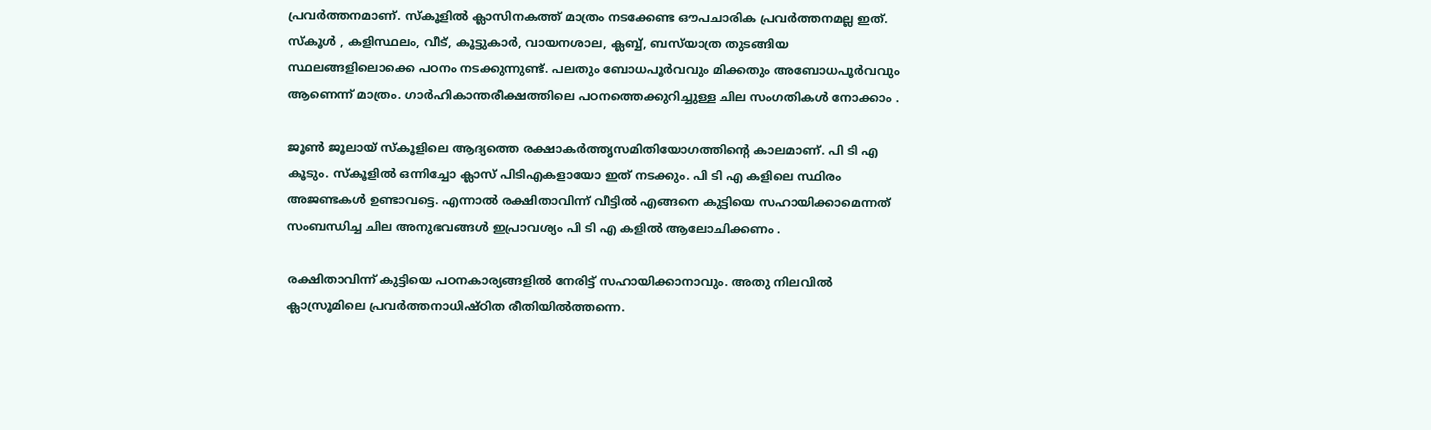പ്രവർത്തനമാണ്. സ്കൂളിൽ ക്ലാസിനകത്ത് മാത്രം നടക്കേണ്ട ഔപചാരിക പ്രവർത്തനമല്ല ഇത്. സ്കൂൾ , കളിസ്ഥലം, വീട്, കൂട്ടുകാർ, വായനശാല, ക്ലബ്ബ്, ബസ്‌യാത്ര തുടങ്ങിയ സ്ഥലങ്ങളിലൊക്കെ പഠനം നടക്കുന്നുണ്ട്. പലതും ബോധപൂർവവും മിക്കതും അബോധപൂർവവും ആണെന്ന് മാത്രം. ഗാർഹികാന്തരീക്ഷത്തിലെ പഠനത്തെക്കുറിച്ചുള്ള ചില സംഗതികൾ നോക്കാം .

ജൂൺ ജൂലായ് സ്കൂളിലെ ആദ്യത്തെ രക്ഷാകർത്തൃസമിതിയോഗത്തിന്റെ കാലമാണ്. പി ടി എ കൂടും. സ്കൂളിൽ ഒന്നിച്ചോ ക്ലാസ് പിടിഎകളായോ ഇത് നടക്കും. പി ടി എ കളിലെ സ്ഥിരം അജണ്ടകൾ ഉണ്ടാവട്ടെ. എന്നാൽ രക്ഷിതാവിന്ന് വീട്ടിൽ എങ്ങനെ കുട്ടിയെ സഹായിക്കാമെന്നത് സംബന്ധിച്ച ചില അനുഭവങ്ങൾ ഇപ്രാവശ്യം പി ടി എ കളിൽ ആലോചിക്കണം .

രക്ഷിതാവിന്ന് കുട്ടിയെ പഠനകാര്യങ്ങളിൽ നേരിട്ട് സഹായിക്കാനാവും. അതു നിലവിൽ ക്ലാസ്രൂമിലെ പ്രവർത്തനാധിഷ്ഠിത രീതിയിൽത്തന്നെ.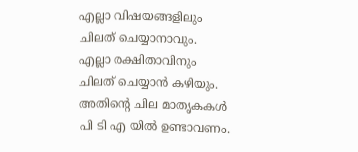എല്ലാ വിഷയങ്ങളിലും ചിലത് ചെയ്യാനാവും. എല്ലാ രക്ഷിതാവിനും ചിലത് ചെയ്യാൻ കഴിയും. അതിന്റെ ചില മാതൃകകൾ പി ടി എ യിൽ ഉണ്ടാവണം.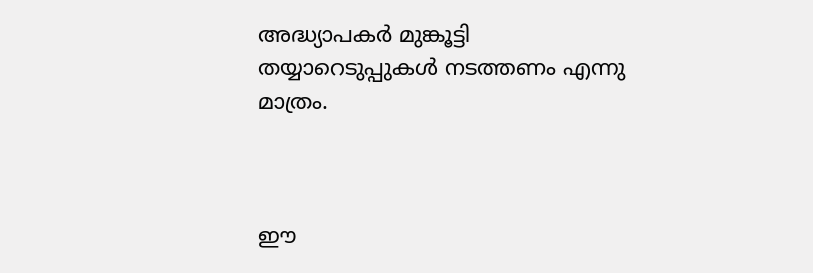അദ്ധ്യാപകർ മുങ്കൂട്ടി തയ്യാറെടുപ്പുകൾ നടത്തണം എന്നു മാത്രം.



ഈ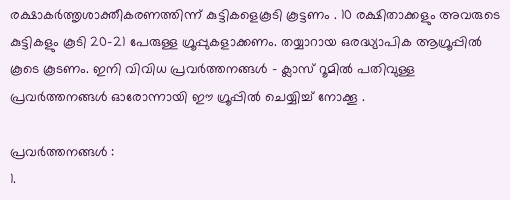രക്ഷാകർത്തൃശാക്തീകരണത്തിന്ന് കുട്ടികളെകൂടി കൂട്ടണം . 10 രക്ഷിതാക്കളും അവരുടെ കുട്ടികളും കൂടി 20-21 പേരുള്ള ഗ്രൂപ്പുകളാക്കണം. തയ്യാറായ ഒരദ്ധ്യാപിക ആഗ്രൂപ്പിൽ കൂടെ കൂടണം. ഇനി വിവിധ പ്രവർത്തനങ്ങൾ – ക്ലാസ് റൂമിൽ പതിവുള്ള പ്രവർത്തനങ്ങൾ ഓരോന്നായി ഈ ഗ്രൂപ്പിൽ ചെയ്യിച്ച് നോക്കൂ .

പ്രവർത്തനങ്ങൾ :
1.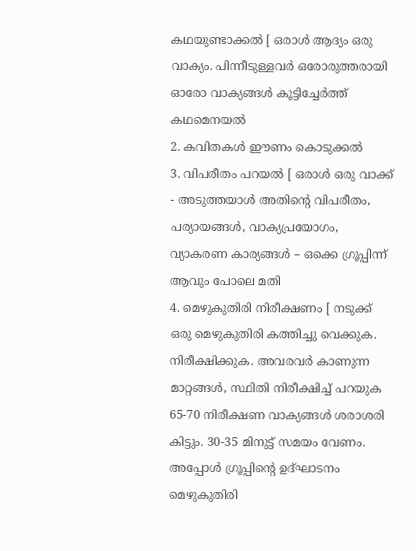കഥയുണ്ടാക്കൽ [ ഒരാൾ ആദ്യം ഒരു വാക്യം. പിന്നീടുള്ളവർ ഒരോരുത്തരായി ഓരോ വാക്യങ്ങൾ കൂട്ടിച്ചേർത്ത് കഥമെനയൽ
2. കവിതകൾ ഈണം കൊടുക്കൽ
3. വിപരീതം പറയൽ [ ഒരാൾ ഒരു വാക്ക് - അടുത്തയാൾ അതിന്റെ വിപരീതം, പര്യായങ്ങൾ, വാക്യപ്രയോഗം, വ്യാകരണ കാര്യങ്ങൾ – ഒക്കെ ഗ്രൂപ്പിന്ന് ആവും പോലെ മതി
4. മെഴുകുതിരി നിരീക്ഷണം [ നടുക്ക് ഒരു മെഴുകുതിരി കത്തിച്ചു വെക്കുക. നിരീക്ഷിക്കുക. അവരവർ കാണുന്ന മാറ്റങ്ങൾ, സ്ഥിതി നിരീക്ഷിച്ച് പറയുക 65-70 നിരീക്ഷണ വാക്യങ്ങൾ ശരാശരി കിട്ടും. 30-35 മിനുട്ട് സമയം വേണം. അപ്പോൾ ഗ്രൂപ്പിന്റെ ഉദ്ഘാടനം മെഴുകുതിരി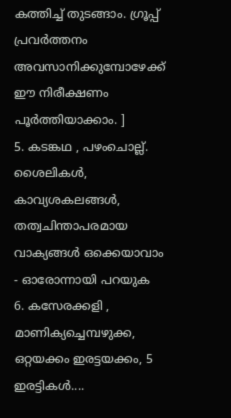കത്തിച്ച് തുടങ്ങാം. ഗ്രൂപ്പ് പ്രവർത്തനം അവസാനിക്കുമ്പോഴേക്ക് ഈ നിരീക്ഷണം പൂർത്തിയാക്കാം. ]
5. കടങ്കഥ , പഴംചൊല്ല്. ശൈലികൾ, കാവ്യശകലങ്ങൾ, തത്വചിന്താപരമായ വാക്യങ്ങൾ ഒക്കെയാവാം - ഓരോന്നായി പറയുക
6. കസേരക്കളി , മാണിക്യച്ചെമ്പഴുക്ക, ഒറ്റയക്കം ഇരട്ടയക്കം, 5 ഇരട്ടികൾ....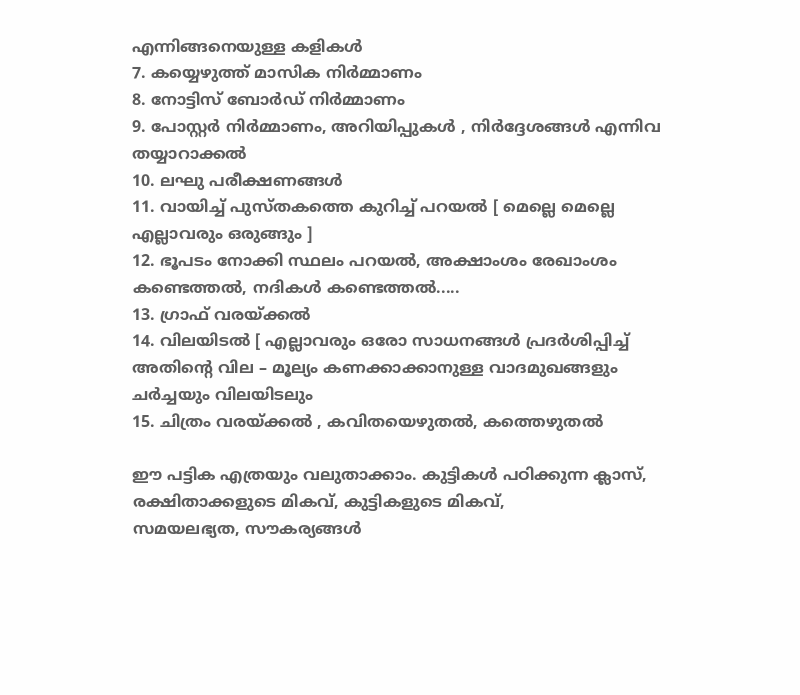എന്നിങ്ങനെയുള്ള കളികൾ
7. കയ്യെഴുത്ത് മാസിക നിർമ്മാണം
8. നോട്ടിസ് ബോർഡ് നിർമ്മാണം
9. പോസ്റ്റർ നിർമ്മാണം, അറിയിപ്പുകൾ , നിർദ്ദേശങ്ങൾ എന്നിവ തയ്യാറാക്കൽ
10. ലഘു പരീക്ഷണങ്ങൾ
11. വായിച്ച് പുസ്തകത്തെ കുറിച്ച് പറയൽ [ മെല്ലെ മെല്ലെ എല്ലാവരും ഒരുങ്ങും ]
12. ഭൂപടം നോക്കി സ്ഥലം പറയൽ, അക്ഷാംശം രേഖാംശം കണ്ടെത്തൽ, നദികൾ കണ്ടെത്തൽ.....
13. ഗ്രാഫ് വരയ്ക്കൽ
14. വിലയിടൽ [ എല്ലാവരും ഒരോ സാധനങ്ങൾ പ്രദർശിപ്പിച്ച് അതിന്റെ വില – മൂല്യം കണക്കാക്കാനുള്ള വാദമുഖങ്ങളും ചർച്ചയും വിലയിടലും
15. ചിത്രം വരയ്ക്കൽ , കവിതയെഴുതൽ, കത്തെഴുതൽ

ഈ പട്ടിക എത്രയും വലുതാക്കാം. കുട്ടികൾ പഠിക്കുന്ന ക്ലാസ്, രക്ഷിതാക്കളുടെ മികവ്, കുട്ടികളുടെ മികവ്,
സമയലഭ്യത, സൗകര്യങ്ങൾ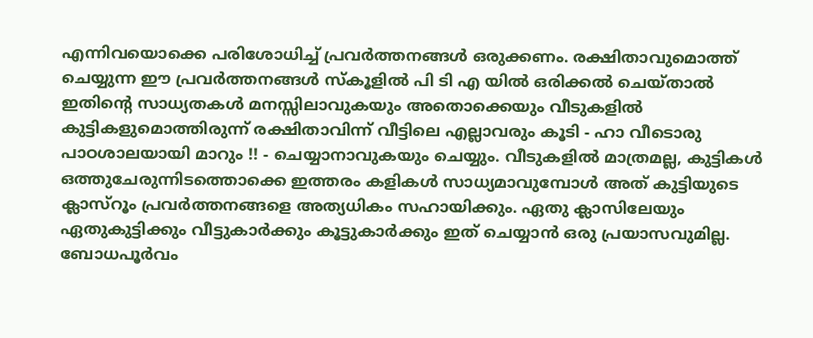എന്നിവയൊക്കെ പരിശോധിച്ച് പ്രവർത്തനങ്ങൾ ഒരുക്കണം. രക്ഷിതാവുമൊത്ത് ചെയ്യുന്ന ഈ പ്രവർത്തനങ്ങൾ സ്കൂളിൽ പി ടി എ യിൽ ഒരിക്കൽ ചെയ്താൽ ഇതിന്റെ സാധ്യതകൾ മനസ്സിലാവുകയും അതൊക്കെയും വീടുകളിൽ കുട്ടികളുമൊത്തിരുന്ന് രക്ഷിതാവിന്ന് വീട്ടിലെ എല്ലാവരും കൂടി - ഹാ വീടൊരു പാഠശാലയായി മാറും !! - ചെയ്യാനാവുകയും ചെയ്യും. വീടുകളിൽ മാത്രമല്ല, കുട്ടികൾ ഒത്തുചേരുന്നിടത്തൊക്കെ ഇത്തരം കളികൾ സാധ്യമാവുമ്പോൾ അത് കുട്ടിയുടെ ക്ലാസ്റൂം പ്രവർത്തനങ്ങളെ അത്യധികം സഹായിക്കും. ഏതു ക്ലാസിലേയും ഏതുകുട്ടിക്കും വീട്ടുകാർക്കും കൂട്ടുകാർക്കും ഇത് ചെയ്യാൻ ഒരു പ്രയാസവുമില്ല. ബോധപൂർവം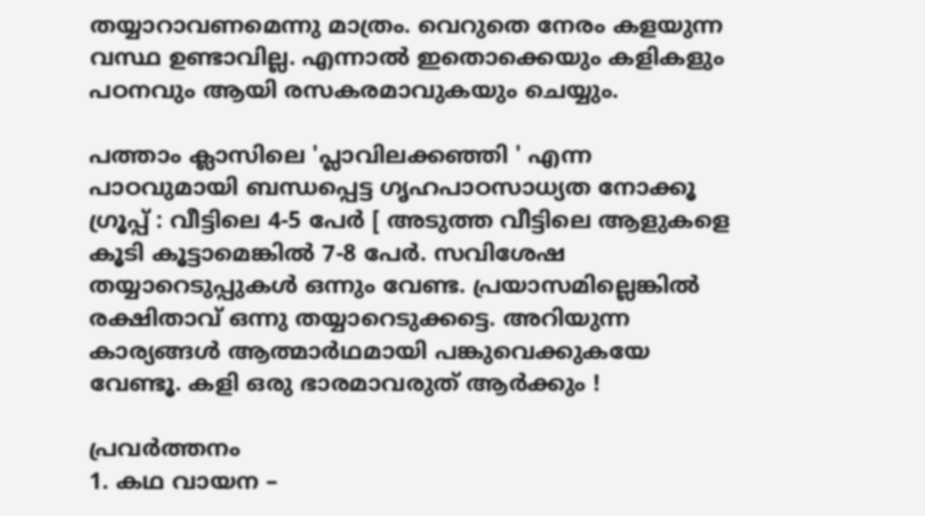തയ്യാറാവണമെന്നു മാത്രം. വെറുതെ നേരം കളയുന്ന വസ്ഥ ഉണ്ടാവില്ല. എന്നാൽ ഇതൊക്കെയും കളികളും പഠനവും ആയി രസകരമാവുകയും ചെയ്യും.

പത്താം ക്ലാസിലെ 'പ്ലാവിലക്കഞ്ഞി ' എന്ന പാഠവുമായി ബന്ധപ്പെട്ട ഗൃഹപാഠസാധ്യത നോക്കൂ
ഗ്രൂപ്പ് : വീട്ടിലെ 4-5 പേർ [ അടുത്ത വീട്ടിലെ ആളുകളെ കൂടി കൂട്ടാമെങ്കിൽ 7-8 പേർ. സവിശേഷ തയ്യാറെടുപ്പുകൾ ഒന്നും വേണ്ട. പ്രയാസമില്ലെങ്കിൽ രക്ഷിതാവ് ഒന്നു തയ്യാറെടുക്കട്ടെ. അറിയുന്ന കാര്യങ്ങൾ ആത്മാർഥമായി പങ്കുവെക്കുകയേ വേണ്ടൂ. കളി ഒരു ഭാരമാവരുത് ആർക്കും !

പ്രവർത്തനം
1. കഥ വായന –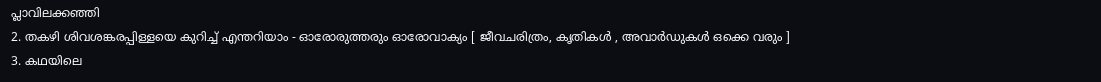പ്ലാവിലക്കഞ്ഞി
2. തകഴി ശിവശങ്കരപ്പിള്ളയെ കുറിച്ച് എന്തറിയാം - ഓരോരുത്തരും ഓരോവാക്യം [ ജീവചരിത്രം, കൃതികൾ , അവാർഡുകൾ ഒക്കെ വരും ]
3. കഥയിലെ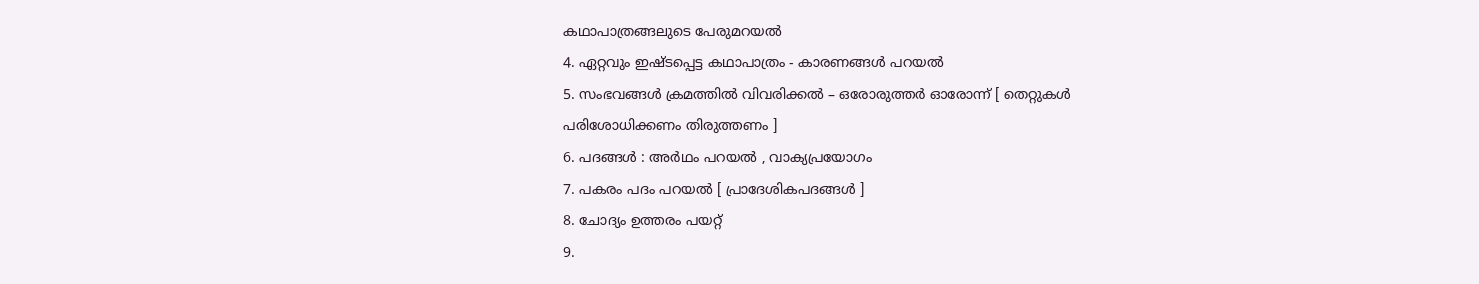കഥാപാത്രങ്ങലുടെ പേരുമറയൽ
4. ഏറ്റവും ഇഷ്ടപ്പെട്ട കഥാപാത്രം - കാരണങ്ങൾ പറയൽ
5. സംഭവങ്ങൾ ക്രമത്തിൽ വിവരിക്കൽ – ഒരോരുത്തർ ഓരോന്ന് [ തെറ്റുകൾ പരിശോധിക്കണം തിരുത്തണം ]
6. പദങ്ങൾ : അർഥം പറയൽ , വാക്യപ്രയോഗം
7. പകരം പദം പറയൽ [ പ്രാദേശികപദങ്ങൾ ]
8. ചോദ്യം ഉത്തരം പയറ്റ്
9.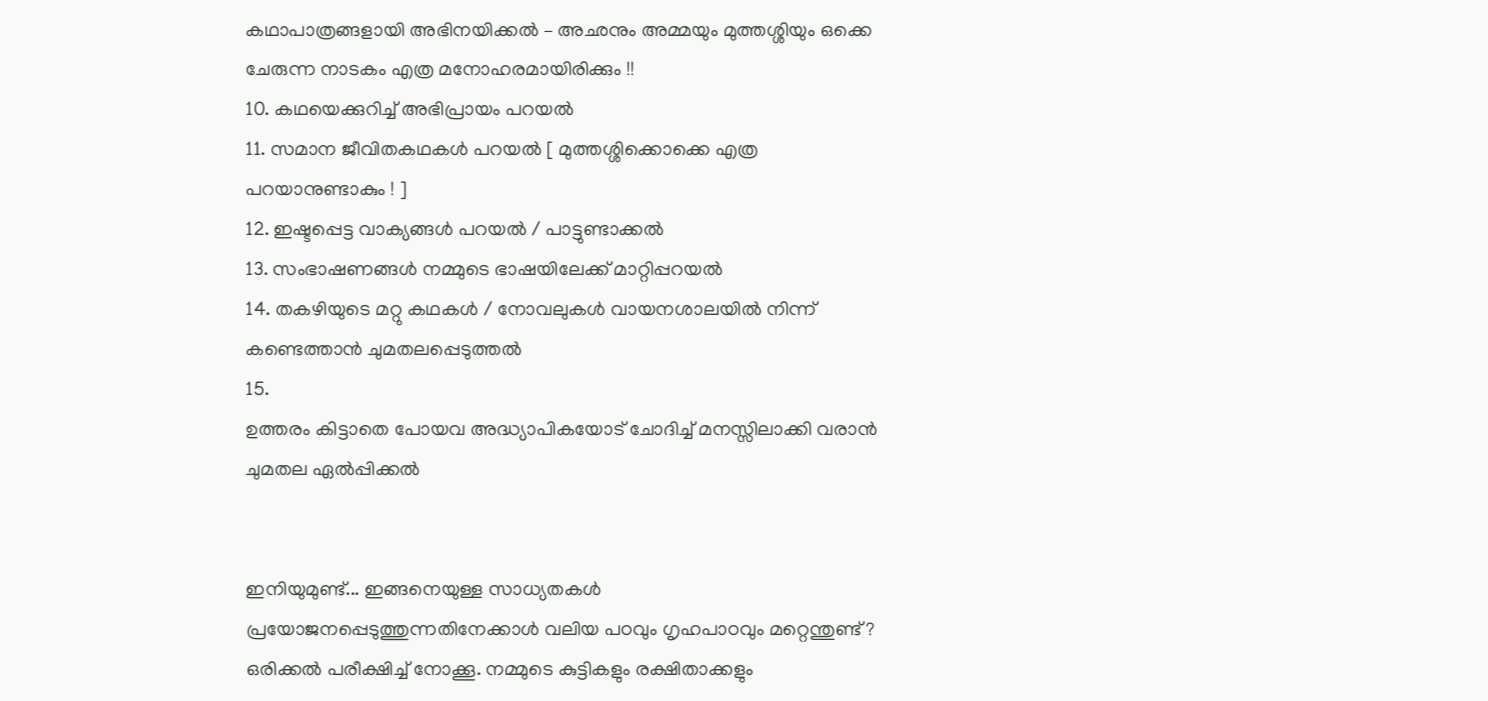കഥാപാത്രങ്ങളായി അഭിനയിക്കൽ – അഛനും അമ്മയും മുത്തശ്ശിയും ഒക്കെ ചേരുന്ന നാടകം എത്ര മനോഹരമായിരിക്കും !!
10. കഥയെക്കുറിച്ച് അഭിപ്രായം പറയൽ
11. സമാന ജീവിതകഥകൾ പറയൽ [ മുത്തശ്ശിക്കൊക്കെ എത്ര പറയാനുണ്ടാകും ! ]
12. ഇഷ്ടപ്പെട്ട വാക്യങ്ങൾ പറയൽ / പാട്ടുണ്ടാക്കൽ
13. സംഭാഷണങ്ങൾ നമ്മുടെ ഭാഷയിലേക്ക് മാറ്റിപ്പറയൽ
14. തകഴിയുടെ മറ്റു കഥകൾ / നോവലുകൾ വായനശാലയിൽ നിന്ന് കണ്ടെത്താൻ ചുമതലപ്പെടുത്തൽ
15.
ഉത്തരം കിട്ടാതെ പോയവ അദ്ധ്യാപികയോട് ചോദിച്ച് മനസ്സിലാക്കി വരാൻ ചുമതല ഏൽപ്പിക്കൽ


ഇനിയുമുണ്ട്... ഇങ്ങനെയുള്ള സാധ്യതകൾ പ്രയോജനപ്പെടുത്തുന്നതിനേക്കാൾ വലിയ പഠവും ഗൃഹപാഠവും മറ്റെന്തുണ്ട്? ഒരിക്കൽ പരീക്ഷിച്ച് നോക്കൂ. നമ്മുടെ കുട്ടികളും രക്ഷിതാക്കളും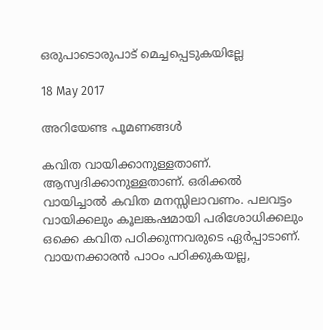ഒരുപാടൊരുപാട് മെച്ചപ്പെടുകയില്ലേ

18 May 2017

അറിയേണ്ട പൂമണങ്ങൾ

കവിത വായിക്കാനുള്ളതാണ്. ആസ്വദിക്കാനുള്ളതാണ്. ഒരിക്കൽ വായിച്ചാൽ കവിത മനസ്സിലാവണം. പലവട്ടം വായിക്കലും കൂലങ്കഷമായി പരിശോധിക്കലും ഒക്കെ കവിത പഠിക്കുന്നവരുടെ ഏർപ്പാടാണ്. വായനക്കാരൻ പാഠം പഠിക്കുകയല്ല,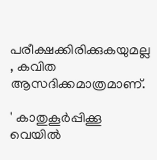പരീക്ഷക്കിരിക്കുകയുമല്ല , കവിത ആസദിക്കമാത്രമാണ്.

' കാതുകൂർപ്പിക്കൂ
വെയിൽ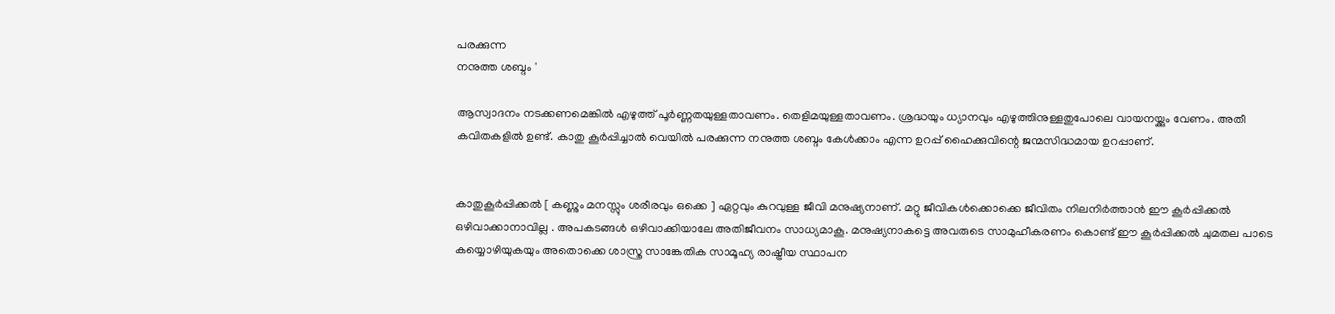പരക്കുന്ന
നനുത്ത ശബ്ദം '

ആസ്വാദനം നടക്കണമെങ്കിൽ എഴുത്ത് പൂർണ്ണതയുള്ളതാവണം. തെളിമയുള്ളതാവണം. ശ്രദ്ധയും ധ്യാനവും എഴുത്തിനുള്ളതുപോലെ വായനയ്ക്കും വേണം. അതീ കവിതകളിൽ ഉണ്ട്. കാതു കൂർപ്പിച്ചാൽ വെയിൽ പരക്കുന്ന നനുത്ത ശബ്ദം കേൾക്കാം എന്ന ഉറപ്പ് ഹൈക്കുവിന്റെ ജന്മസിദ്ധമായ ഉറപ്പാണ്.


കാതുകൂർപ്പിക്കൽ [ കണ്ണും മനസ്സും ശരീരവും ഒക്കെ ] ഏറ്റവും കുറവുള്ള ജീവി മനുഷ്യനാണ്. മറ്റു ജീവികൾക്കൊക്കെ ജീവിതം നിലനിർത്താൻ ഈ കൂർപ്പിക്കൽ ഒഴിവാക്കാനാവില്ല . അപകടങ്ങൾ ഒഴിവാക്കിയാലേ അതിജീവനം സാധ്യമാകൂ. മനുഷ്യനാകട്ടെ അവരുടെ സാമുഹീകരണം കൊണ്ട് ഈ കൂർപ്പിക്കൽ ചുമതല പാടെ കയ്യൊഴിയുകയും അതൊക്കെ ശാസ്ത്ര സാങ്കേതിക സാമൂഹ്യ രാഷ്ട്രീയ സ്ഥാപന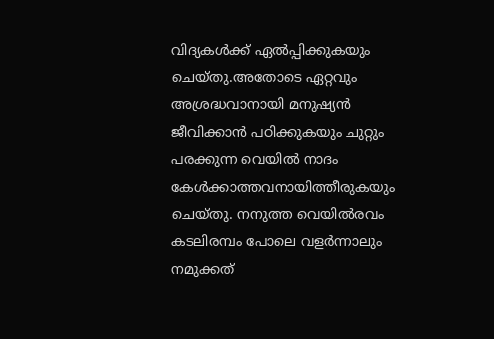വിദ്യകൾക്ക് ഏൽപ്പിക്കുകയും ചെയ്തു.അതോടെ ഏറ്റവും അശ്രദ്ധവാനായി മനുഷ്യൻ ജീവിക്കാൻ പഠിക്കുകയും ചുറ്റും പരക്കുന്ന വെയിൽ നാദം കേൾക്കാത്തവനായിത്തീരുകയും ചെയ്തു. നനുത്ത വെയിൽരവം കടലിരമ്പം പോലെ വളർന്നാലും നമുക്കത്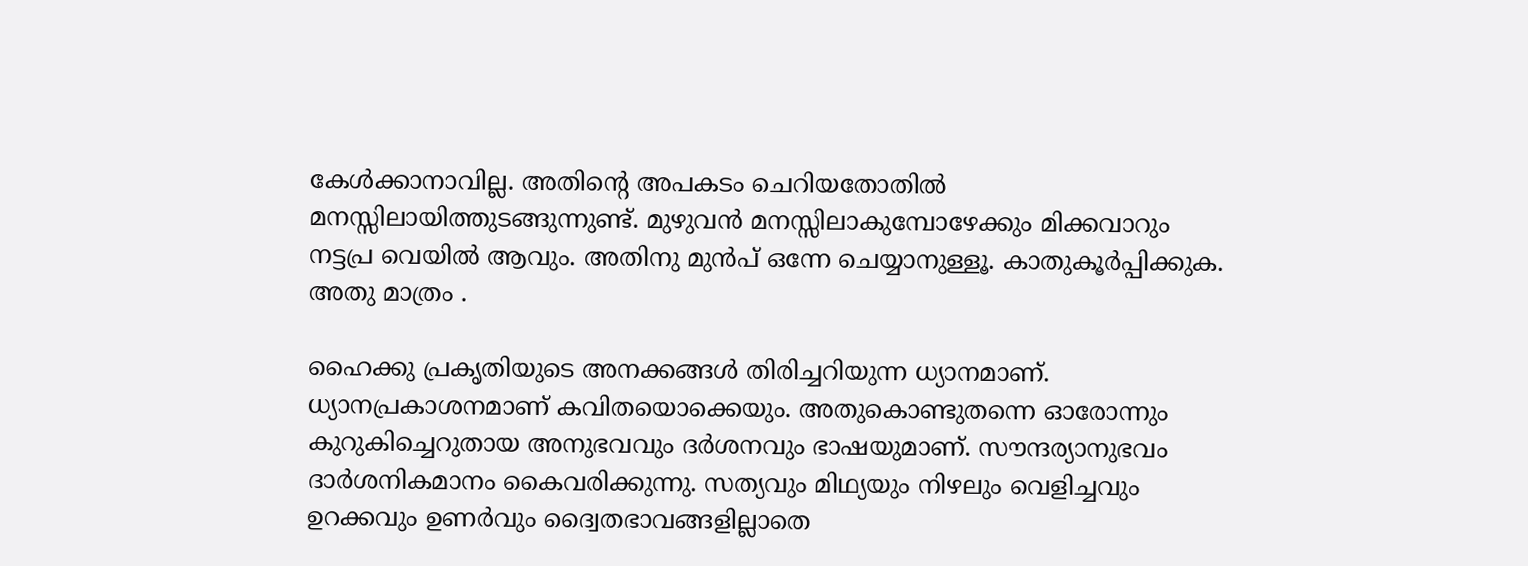കേൾക്കാനാവില്ല. അതിന്റെ അപകടം ചെറിയതോതിൽ മനസ്സിലായിത്തുടങ്ങുന്നുണ്ട്. മുഴുവൻ മനസ്സിലാകുമ്പോഴേക്കും മിക്കവാറും നട്ടപ്ര വെയിൽ ആവും. അതിനു മുൻപ് ഒന്നേ ചെയ്യാനുള്ളൂ. കാതുകൂർപ്പിക്കുക. അതു മാത്രം .

ഹൈക്കു പ്രകൃതിയുടെ അനക്കങ്ങൾ തിരിച്ചറിയുന്ന ധ്യാനമാണ്. ധ്യാനപ്രകാശനമാണ് കവിതയൊക്കെയും. അതുകൊണ്ടുതന്നെ ഓരോന്നും കുറുകിച്ചെറുതായ അനുഭവവും ദർശനവും ഭാഷയുമാണ്. സൗന്ദര്യാനുഭവം ദാർശനികമാനം കൈവരിക്കുന്നു. സത്യവും മിഥ്യയും നിഴലും വെളിച്ചവും ഉറക്കവും ഉണർവും ദ്വൈതഭാവങ്ങളില്ലാതെ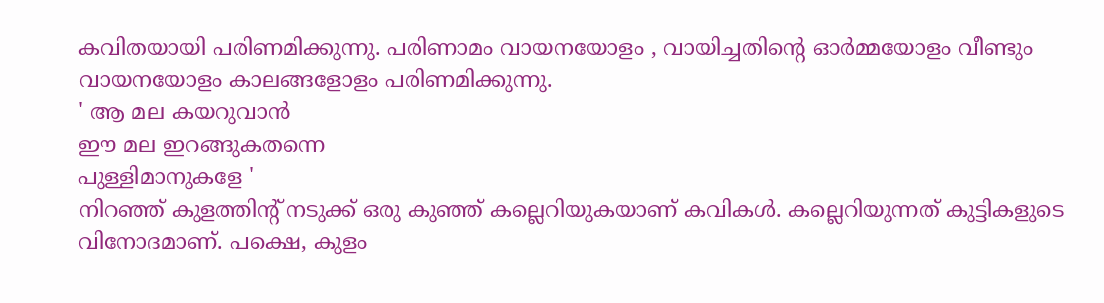കവിതയായി പരിണമിക്കുന്നു. പരിണാമം വായനയോളം , വായിച്ചതിന്റെ ഓർമ്മയോളം വീണ്ടും വായനയോളം കാലങ്ങളോളം പരിണമിക്കുന്നു.
' ആ മല കയറുവാൻ
ഈ മല ഇറങ്ങുകതന്നെ
പുള്ളിമാനുകളേ '
നിറഞ്ഞ് കുളത്തിന്റ് നടുക്ക് ഒരു കുഞ്ഞ് കല്ലെറിയുകയാണ് കവികൾ. കല്ലെറിയുന്നത് കുട്ടികളുടെ വിനോദമാണ്. പക്ഷെ, കുളം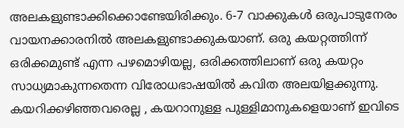അലകളുണ്ടാക്കിക്കൊണ്ടേയിരിക്കും. 6-7 വാക്കുകൾ ഒരുപാടുനേരം വായനക്കാരനിൽ അലകളുണ്ടാക്കുകയാണ്. ഒരു കയറ്റത്തിന്ന് ഒരിക്കമുണ്ട് എന്ന പഴമൊഴിയല്ല, ഒരിക്കത്തിലാണ് ഒരു കയറ്റം സാധ്യമാകുന്നതെന്ന വിരോധഭാഷയിൽ കവിത അലയിളക്കുന്നു. കയറിക്കഴിഞ്ഞവരെല്ല , കയറാനുള്ള പുള്ളിമാനുകളെയാണ് ഇവിടെ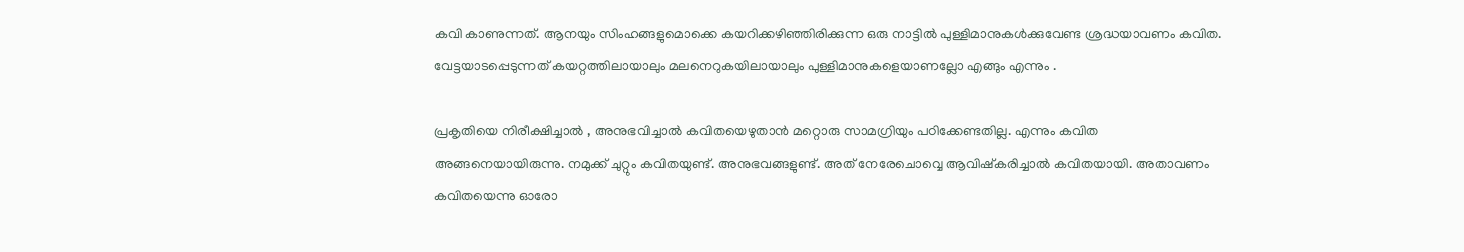കവി കാണുന്നത്. ആനയും സിംഹങ്ങളുമൊക്കെ കയറിക്കഴിഞ്ഞിരിക്കുന്ന ഒരു നാട്ടിൽ പുള്ളിമാനുകൾക്കുവേണ്ട ശ്രദ്ധയാവണം കവിത. വേട്ടയാടപ്പെടുന്നത് കയറ്റത്തിലായാലും മലനെറുകയിലായാലും പുള്ളിമാനുകളെയാണല്ലോ എങ്ങും എന്നും .

പ്രകൃതിയെ നിരീക്ഷിച്ചാൽ , അനുഭവിച്ചാൽ കവിതയെഴുതാൻ മറ്റൊരു സാമഗ്രിയും പഠിക്കേണ്ടതില്ല. എന്നും കവിത അങ്ങനെയായിരുന്നു. നമുക്ക് ചുറ്റും കവിതയുണ്ട്. അനുഭവങ്ങളുണ്ട്. അത് നേരേചൊവ്വെ ആവിഷ്കരിച്ചാൽ കവിതയായി. അതാവണം കവിതയെന്നു ഓരോ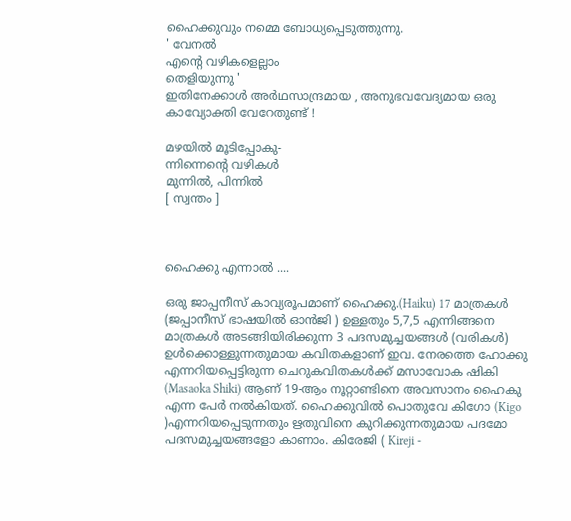ഹൈക്കുവും നമ്മെ ബോധ്യപ്പെടുത്തുന്നു.
' വേനൽ
എന്റെ വഴികളെല്ലാം
തെളിയുന്നു '
ഇതിനേക്കാൾ അർഥസാന്ദ്രമായ , അനുഭവവേദ്യമായ ഒരു കാവ്യോക്തി വേറേതുണ്ട് !

മഴയിൽ മൂടിപ്പോകു-
ന്നിന്നെന്റെ വഴികൾ
മുന്നിൽ, പിന്നിൽ
[ സ്വന്തം ]



ഹൈക്കു എന്നാൽ ....

ഒരു ജാപ്പനീസ് കാവ്യരൂപമാണ് ഹൈക്കു.(Haiku) 17 മാത്രകൾ (ജപ്പാനീസ് ഭാഷയിൽ ഓൻജി ) ഉള്ളതും 5,7,5 എന്നിങ്ങനെ മാത്രകൾ അടങ്ങിയിരിക്കുന്ന 3 പദസമുച്ചയങ്ങൾ (വരികൾ) ഉൾക്കൊള്ളുന്നതുമായ കവിതകളാണ് ഇവ. നേരത്തെ ഹോക്കു എന്നറിയപ്പെട്ടിരുന്ന ചെറുകവിതകൾക്ക് മസാവോക ഷികി (Masaoka Shiki) ആണ് 19-ആം നൂറ്റാണ്ടിനെ അവസാനം ഹൈകു എന്ന പേർ നൽകിയത്. ഹൈക്കുവിൽ പൊതുവേ കിഗോ (Kigo )എന്നറിയപ്പെടുന്നതും ഋതുവിനെ കുറിക്കുന്നതുമായ പദമോ പദസമുച്ചയങ്ങളോ കാണാം. കിരേജി ( Kireji -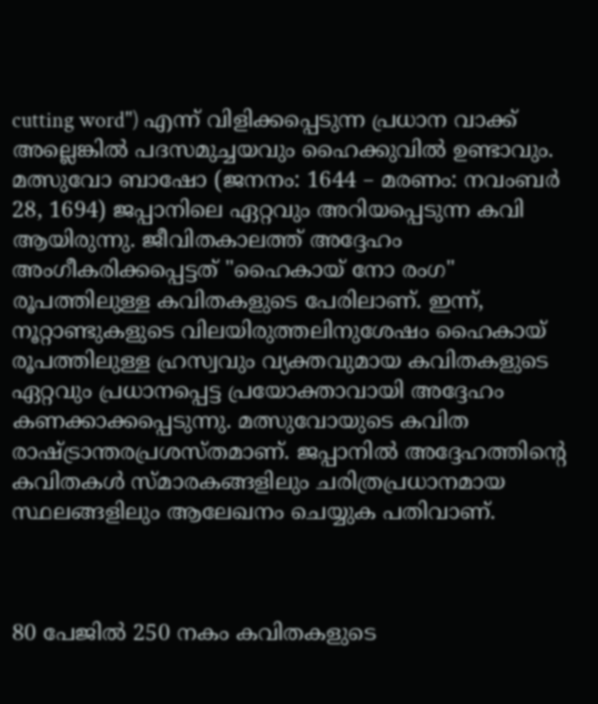cutting word") എന്ന് വിളിക്കപ്പെടുന്ന പ്രധാന വാക്ക് അല്ലെങ്കിൽ പദസമുച്ചയവും ഹൈക്കുവിൽ ഉണ്ടാവും.
മത്സുവോ ബാഷോ (ജനനം: 1644 – മരണം: നവംബർ 28, 1694) ജപ്പാനിലെ ഏറ്റവും അറിയപ്പെടുന്ന കവി ആയിരുന്നു. ജീവിതകാലത്ത് അദ്ദേഹം അംഗീകരിക്കപ്പെട്ടത് "ഹൈകായ് നോ രംഗ" രൂപത്തിലുള്ള കവിതകളുടെ പേരിലാണ്. ഇന്ന്, നൂറ്റാണ്ടുകളുടെ വിലയിരുത്തലിനുശേഷം ഹൈകായ് രൂപത്തിലുള്ള ഹ്രസ്വവും വ്യക്തവുമായ കവിതകളുടെ ഏറ്റവും പ്രധാനപ്പെട്ട പ്രയോക്താവായി അദ്ദേഹം കണക്കാക്കപ്പെടുന്നു. മത്സുവോയുടെ കവിത രാഷ്ട്രാന്തരപ്രശസ്തമാണ്. ജപ്പാനിൽ അദ്ദേഹത്തിന്റെ കവിതകൾ സ്മാരകങ്ങളിലും ചരിത്രപ്രധാനമായ സ്ഥലങ്ങളിലും ആലേഖനം ചെയ്യുക പതിവാണ്.



80 പേജിൽ 250 നകം കവിതകളുടെ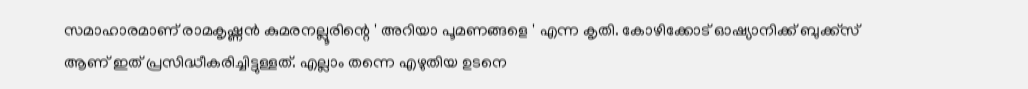സമാഹാരമാണ് രാമകൃഷ്ണൻ കുമരനല്ലൂരിന്റെ ' അറിയാ പൂമണങ്ങളെ ' എന്ന കൃതി. കോഴിക്കോട് ഓഷ്യാനിക്ക് ബുക്ക്സ് ആണ് ഇത് പ്രസിദ്ധീകരിച്ചിട്ടുള്ളത്. എല്ലാം തന്നെ എഴുതിയ ഉടനെ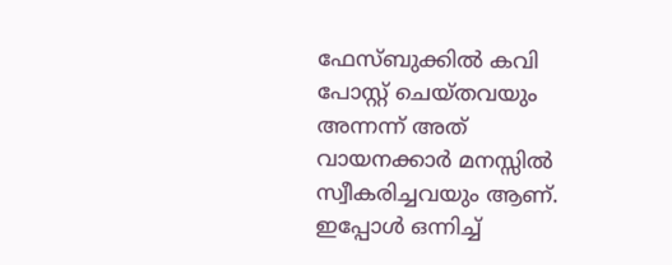ഫേസ്‌ബുക്കിൽ കവി പോസ്റ്റ് ചെയ്തവയും അന്നന്ന് അത് വായനക്കാർ മനസ്സിൽ സ്വീകരിച്ചവയും ആണ്. ഇപ്പോൾ ഒന്നിച്ച്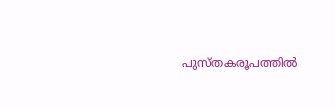പുസ്തകരൂപത്തിൽ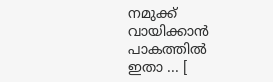നമുക്ക് വായിക്കാൻ പാകത്തിൽ ഇതാ ... [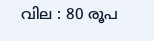വില : 80 രൂപ